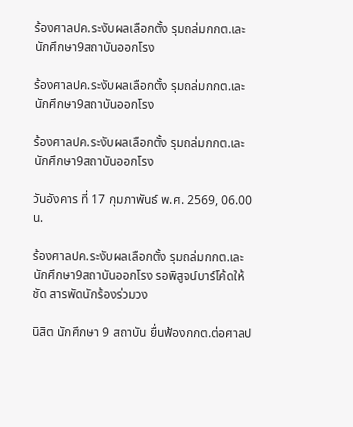ร้องศาลปค.ระงับผลเลือกตั้ง รุมถล่มกกต.เละ นักศึกษา9สถาบันออกโรง

ร้องศาลปค.ระงับผลเลือกตั้ง รุมถล่มกกต.เละ นักศึกษา9สถาบันออกโรง

ร้องศาลปค.ระงับผลเลือกตั้ง รุมถล่มกกต.เละ นักศึกษา9สถาบันออกโรง

วันอังคาร ที่ 17 กุมภาพันธ์ พ.ศ. 2569, 06.00 น.

ร้องศาลปค.ระงับผลเลือกตั้ง รุมถล่มกกต.เละ นักศึกษา9สถาบันออกโรง รอพิสูจน์บาร์โค้ดให้ชัด สารพัดนักร้องร่วมวง

นิสิต นักศึกษา 9 สถาบัน ยื่นฟ้องกกต.ต่อศาลป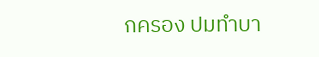กครอง ปมทำบา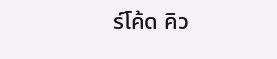ร์โค้ด คิว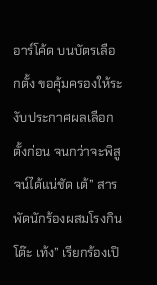อาร์โค้ด บนบัตรเลือกตั้ง ขอคุ้มครองให้ระงับประกาศผลเลือกตั้งก่อน จนกว่าจะพิสูจน์ได้แน่ชัด เต้” สารพัดนักร้องผสมโรงกินโต๊ะ เท้ง” เรียกร้องเปิ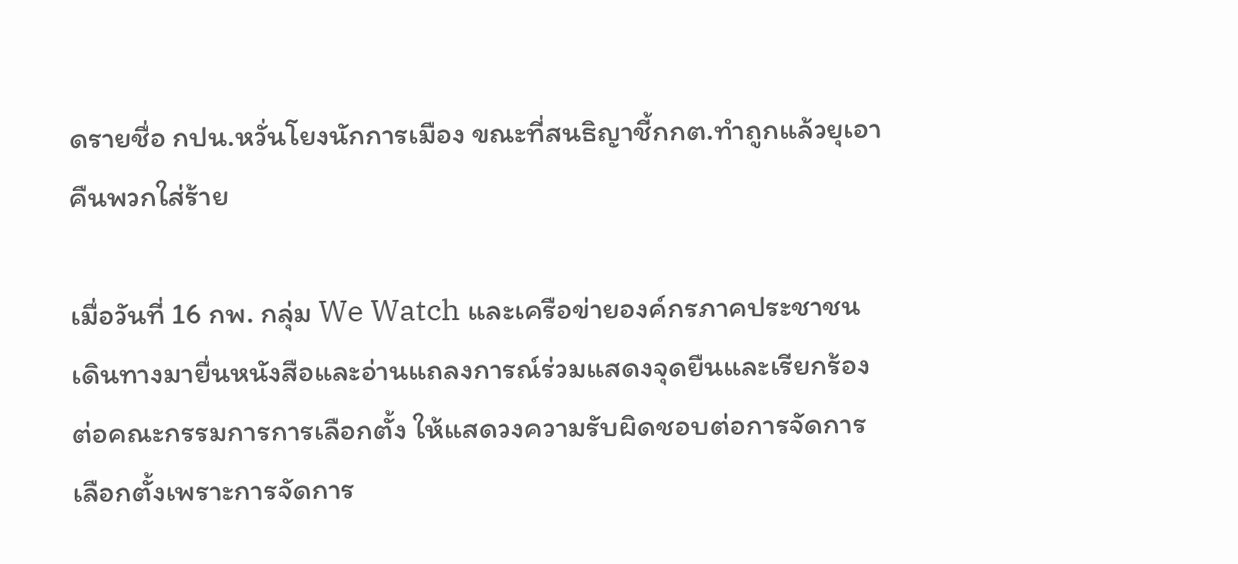ดรายชื่อ กปน.หวั่นโยงนักการเมือง ขณะที่สนธิญาชี้กกต.ทำถูกแล้วยุเอาคืนพวกใส่ร้าย

เมื่อวันที่ 16 กพ. กลุ่ม We Watch และเครือข่ายองค์กรภาคประชาชน เดินทางมายื่นหนังสือและอ่านแถลงการณ์ร่วมแสดงจุดยืนและเรียกร้องต่อคณะกรรมการการเลือกตั้ง ให้แสดวงความรับผิดชอบต่อการจัดการเลือกตั้งเพราะการจัดการ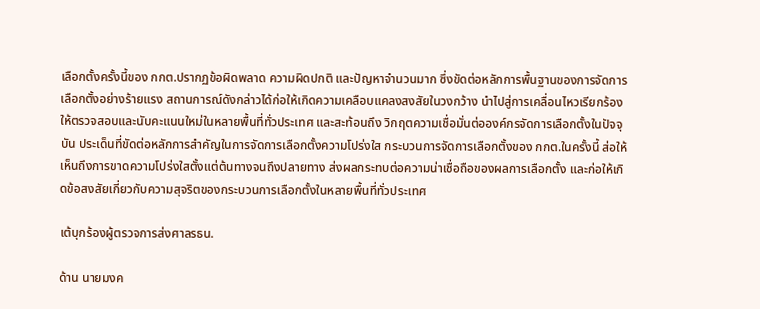เลือกตั้งครั้งนี้ของ กกต.ปรากฏข้อผิดพลาด ความผิดปกติ และปัญหาจำนวนมาก ซึ่งขัดต่อหลักการพื้นฐานของการจัดการเลือกตั้งอย่างร้ายแรง สถานการณ์ดังกล่าวได้ก่อให้เกิดความเคลือบแคลงสงสัยในวงกว้าง นำไปสู่การเคลื่อนไหวเรียกร้องให้ตรวจสอบและนับคะแนนใหม่ในหลายพื้นที่ทั่วประเทศ และสะท้อนถึง วิกฤตความเชื่อมั่นต่อองค์กรจัดการเลือกตั้งในปัจจุบัน ประเด็นที่ขัดต่อหลักการสำคัญในการจัดการเลือกตั้งความโปร่งใส กระบวนการจัดการเลือกตั้งของ กกต.ในครั้งนี้ ส่อให้เห็นถึงการขาดความโปร่งใสตั้งแต่ต้นทางจนถึงปลายทาง ส่งผลกระทบต่อความน่าเชื่อถือของผลการเลือกตั้ง และก่อให้เกิดข้อสงสัยเกี่ยวกับความสุจริตของกระบวนการเลือกตั้งในหลายพื้นที่ทั่วประเทศ

เต้บุกร้องผู้ตรวจการส่งศาลรธน.

ด้าน นายมงค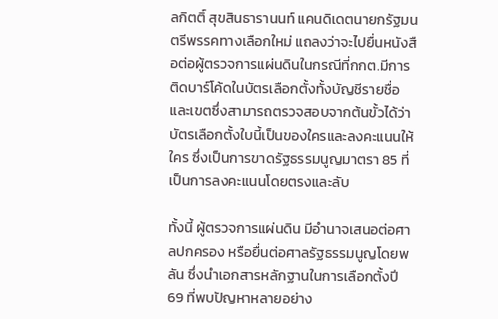ลกิตติ์ สุขสินธารานนท์ แคนดิเดตนายกรัฐมนตรีพรรคทางเลือกใหม่ แถลงว่าจะไปยื่นหนังสือต่อผู้ตรวจการแผ่นดินในกรณีที่กกต.มีการติดบาร์โค้ดในบัตรเลือกตั้งทั้งบัญชีรายชื่อและเขตซึ่งสามารถตรวจสอบจากต้นขั้วได้ว่า บัตรเลือกตั้งใบนี้เป็นของใครและลงคะแนนให้ใคร ซึ่งเป็นการขาดรัฐธรรมนูญมาตรา 85 ที่เป็นการลงคะแนนโดยตรงและลับ

ทั้งนี้ ผู้ตรวจการแผ่นดิน มีอำนาจเสนอต่อศาลปกครอง หรือยื่นต่อศาลรัฐธรรมนูญโดยพลัน ซึ่งนำเอกสารหลักฐานในการเลือกตั้งปี 69 ที่พบปัญหาหลายอย่าง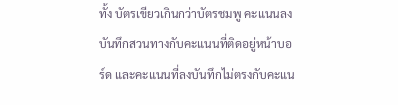ทั้ง บัตรเขียวเกินกว่าบัตรชมพู คะแนนลงบันทึกสวนทางกับคะแนนที่ติดอยู่หน้าบอร์ด และคะแนนที่ลงบันทึกไม่ตรงกับคะแน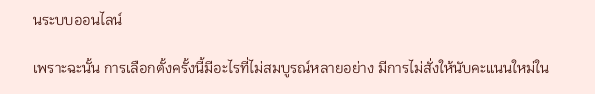นระบบออนไลน์

เพราะฉะนั้น การเลือกตั้งครั้งนี้มีอะไรที่ไม่สมบูรณ์หลายอย่าง มีการไม่สั่งให้นับคะแนนใหม่ใน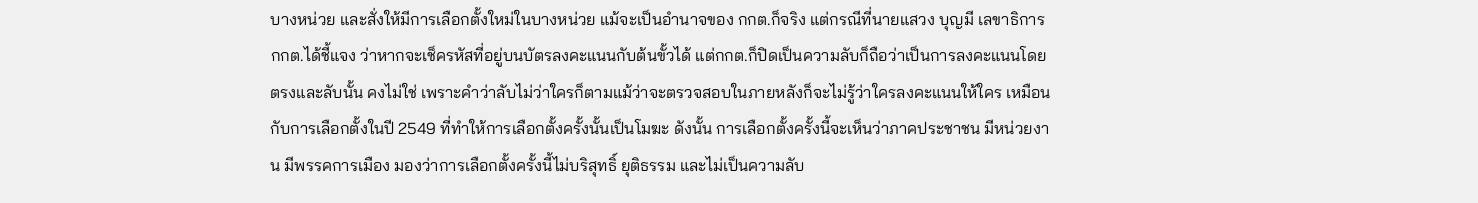บางหน่วย และสั่งให้มีการเลือกตั้งใหม่ในบางหน่วย แม้จะเป็นอำนาจของ กกต.ก็จริง แต่กรณีที่นายแสวง บุญมี เลขาธิการ กกต.ได้ชี้แจง ว่าหากจะเช็ครหัสที่อยู่บนบัตรลงคะแนนกับต้นขั้วได้ แต่กกต.ก็ปิดเป็นความลับก็ถือว่าเป็นการลงคะแนนโดยตรงและลับนั้น คงไม่ใช่ เพราะคำว่าลับไม่ว่าใครก็ตามแม้ว่าจะตรวจสอบในภายหลังก็จะไม่รู้ว่าใครลงคะแนนให้ใคร เหมือนกับการเลือกตั้งในปี 2549 ที่ทำให้การเลือกตั้งครั้งนั้นเป็นโมฆะ ดังนั้น การเลือกตั้งครั้งนี้จะเห็นว่าภาคประชาชน มีหน่วยงาน มีพรรคการเมือง มองว่าการเลือกตั้งครั้งนี้ไม่บริสุทธิ์ ยุติธรรม และไม่เป็นความลับ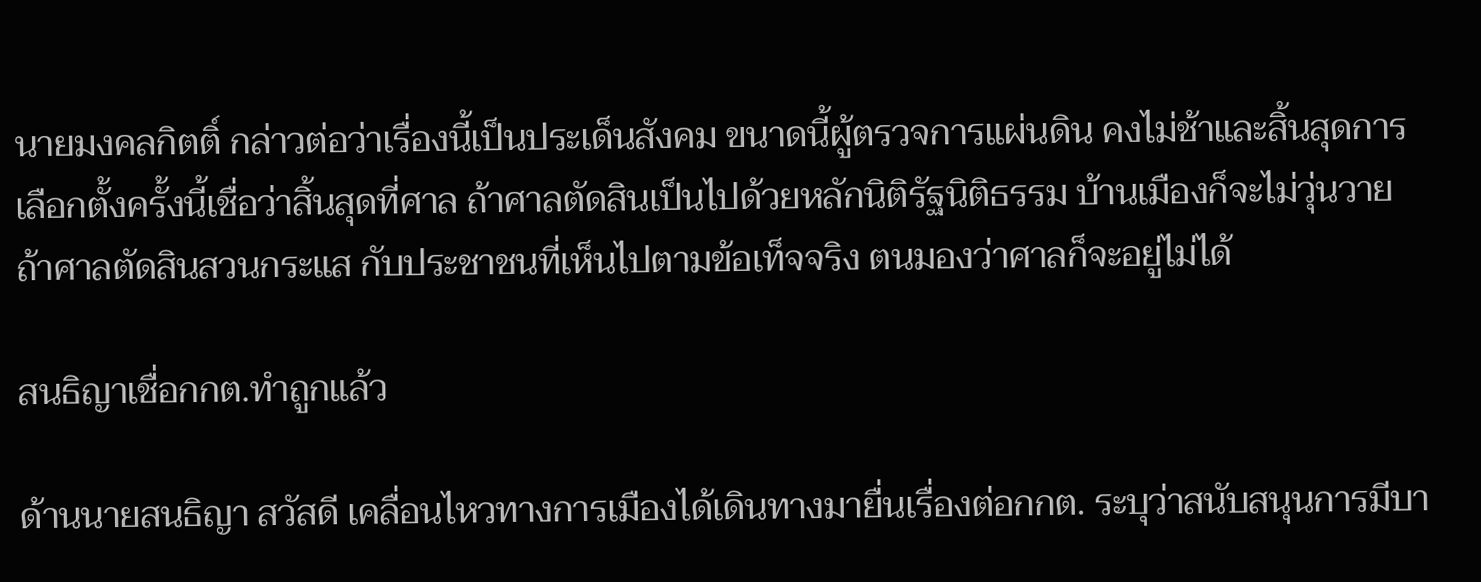นายมงคลกิตติ์ กล่าวต่อว่าเรื่องนี้เป็นประเด็นสังคม ขนาดนี้ผู้ตรวจการแผ่นดิน คงไม่ช้าและสิ้นสุดการเลือกตั้งครั้งนี้เชื่อว่าสิ้นสุดที่ศาล ถ้าศาลตัดสินเป็นไปด้วยหลักนิติรัฐนิติธรรม บ้านเมืองก็จะไม่วุ่นวาย ถ้าศาลตัดสินสวนกระแส กับประชาชนที่เห็นไปตามข้อเท็จจริง ตนมองว่าศาลก็จะอยู่ไม่ได้

สนธิญาเชื่อกกต.ทำถูกแล้ว

ด้านนายสนธิญา สวัสดี เคลื่อนไหวทางการเมืองได้เดินทางมายื่นเรื่องต่อกกต. ระบุว่าสนับสนุนการมีบา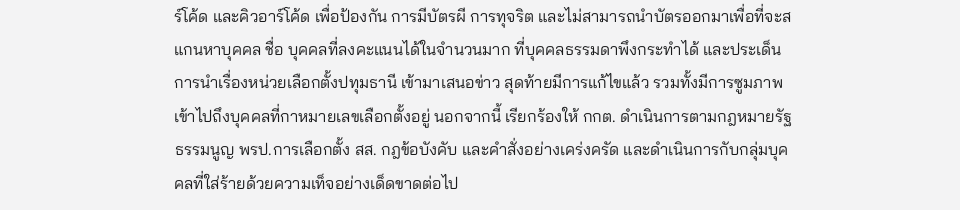ร์โค้ด และคิวอาร์โค้ด เพื่อป้องกัน การมีบัตรผี การทุจริต และไม่สามารถนำบัตรออกมาเพื่อที่จะสแกนหาบุคคล ชื่อ บุคคลที่ลงคะแนนได้ในจำนวนมาก ที่บุคคลธรรมดาพึงกระทำได้ และประเด็นการนำเรื่องหน่วยเลือกตั้งปทุมธานี เข้ามาเสนอข่าว สุดท้ายมีการแก้ไขแล้ว รวมทั้งมีการซูมภาพเข้าไปถึงบุคคลที่กาหมายเลขเลือกตั้งอยู่ นอกจากนี้ เรียกร้องให้ กกต. ดำเนินการตามกฎหมายรัฐธรรมนูญ พรป.การเลือกตั้ง สส. กฎข้อบังคับ และคำสั่งอย่างเคร่งครัด และดำเนินการกับกลุ่มบุคคลที่ใส่ร้ายด้วยความเท็จอย่างเด็ดขาดต่อไป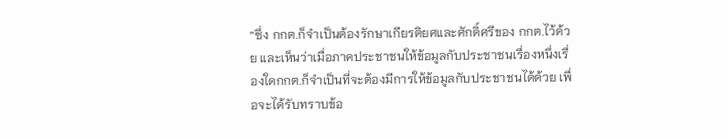“ซึ่ง กกต.ก็จำเป็นต้องรักษาเกียรติยศและศักดิ์ศรีของ กกต.ไว้ด้วย และเห็นว่าเมื่อภาคประชาชนให้ข้อมูลกับประชาชนเรื่องหนึ่งเรื่องใดกกต.ก็จำเป็นที่จะต้องมีการให้ข้อมูลกับประชาชนได้ด้วย เพื่อจะได้รับทราบข้อ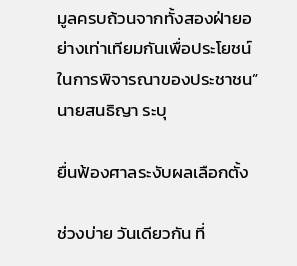มูลครบถ้วนจากทั้งสองฝ่ายอย่างเท่าเทียมกันเพื่อประโยชน์ในการพิจารณาของประชาชน”นายสนธิญา ระบุ

ยื่นฟ้องศาลระงับผลเลือกตั้ง

ช่วงบ่าย วันเดียวกัน ที่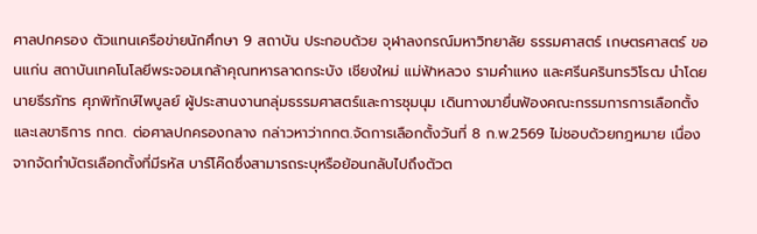ศาลปกครอง ตัวแทนเครือข่ายนักศึกษา 9 สถาบัน ประกอบด้วย จุฬาลงกรณ์มหาวิทยาลัย ธรรมศาสตร์ เกษตรศาสตร์ ขอนแก่น สถาบันเทคโนโลยีพระจอมเกล้าคุณทหารลาดกระบัง เชียงใหม่ แม่ฟ้าหลวง รามคำแหง และศรีนครินทรวิโรฒ นำโดย นายธีรภัทร ศุภพิทักษ์ไพบูลย์ ผู้ประสานงานกลุ่มธรรมศาสตร์และการชุมนุม เดินทางมายื่นฟ้องคณะกรรมการการเลือกตั้ง และเลขาธิการ กกต. ต่อศาลปกครองกลาง กล่าวหาว่ากกต.จัดการเลือกตั้งวันที่ 8 ก.พ.2569 ไม่ชอบด้วยกฎหมาย เนื่องจากจัดทำบัตรเลือกตั้งที่มีรหัส บาร์โค๊ดซึ่งสามารถระบุหรือย้อนกลับไปถึงตัวต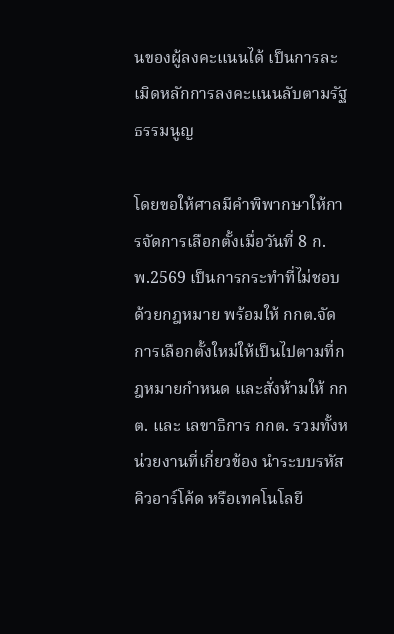นของผู้ลงคะแนนได้ เป็นการละเมิดหลักการลงคะแนนลับตามรัฐธรรมนูญ

โดยขอให้ศาลมีคำพิพากษาให้การจัดการเลือกตั้งเมื่อวันที่ 8 ก.พ.2569 เป็นการกระทำที่ไม่ชอบด้วยกฎหมาย พร้อมให้ กกต.จัดการเลือกตั้งใหม่ให้เป็นไปตามที่กฎหมายกำหนด และสั่งห้ามให้ กกต. และ เลขาธิการ กกต. รวมทั้งหน่วยงานที่เกี่ยวข้อง นำระบบรหัสคิวอาร์โค้ด หรือเทคโนโลยี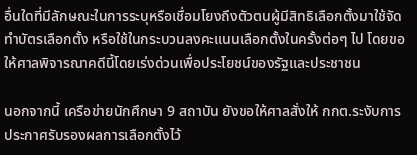อื่นใดที่มีลักษณะในการระบุหรือเชื่อมโยงถึงตัวตนผู้มีสิทธิเลือกตั้งมาใช้จัดทำบัตรเลือกตั้ง หรือใช้ในกระบวนลงคะแนนเลือกตั้งในครั้งต่อๆ ไป โดยขอให้ศาลพิจารณาคดีนี้โดยเร่งด่วนเพื่อประโยชน์ของรัฐและประชาชน

นอกจากนี้ เครือข่ายนักศึกษา 9 สถาบัน ยังขอให้ศาลสั่งให้ กกต.ระงับการประกาศรับรองผลการเลือกตั้งไว้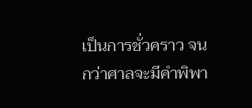เป็นการชั่วคราว จนกว่าศาลจะมีคำพิพา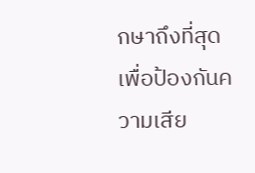กษาถึงที่สุด เพื่อป้องกันความเสีย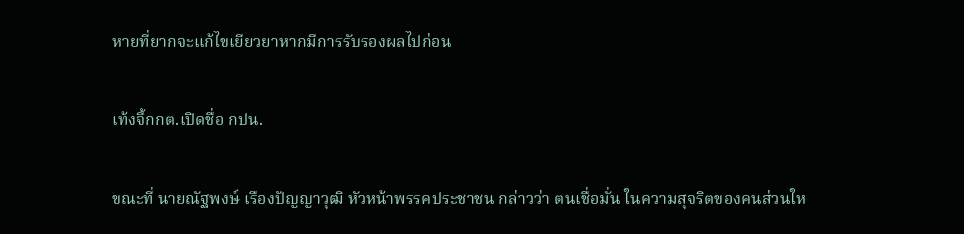หายที่ยากจะแก้ไขเยียวยาหากมีการรับรองผลไปก่อน

เท้งจี้กกต.เปิดชื่อ กปน.

ขณะที่ นายณัฐพงษ์ เรืองปัญญาวุฒิ หัวหน้าพรรคประชาชน กล่าวว่า ตนเชื่อมั่น ในความสุจริตของคนส่วนให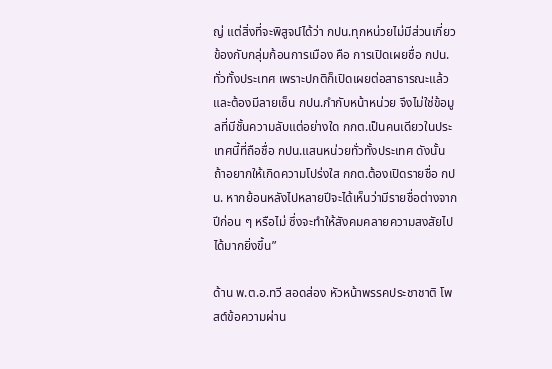ญ่ แต่สิ่งที่จะพิสูจน์ได้ว่า กปน.ทุกหน่วยไม่มีส่วนเกี่ยวข้องกับกลุ่มก้อนการเมือง คือ การเปิดเผยชื่อ กปน.ทั่วทั้งประเทศ เพราะปกติก็เปิดเผยต่อสาธารณะแล้ว และต้องมีลายเซ็น กปน.กำกับหน้าหน่วย จึงไม่ใช่ข้อมูลที่มีชั้นความลับแต่อย่างใด กกต.เป็นคนเดียวในประเทศนี้ที่ถือชื่อ กปน.แสนหน่วยทั่วทั้งประเทศ ดังนั้น ถ้าอยากให้เกิดความโปร่งใส กกต.ต้องเปิดรายชื่อ กปน. หากย้อนหลังไปหลายปีจะได้เห็นว่ามีรายชื่อต่างจากปีก่อน ๆ หรือไม่ ซึ่งจะทำให้สังคมคลายความสงสัยไปได้มากยิ่งขึ้น”

ด้าน พ.ต.อ.ทวี สอดส่อง หัวหน้าพรรคประชาชาติ โพสต์ข้อความผ่าน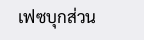เฟซบุกส่วน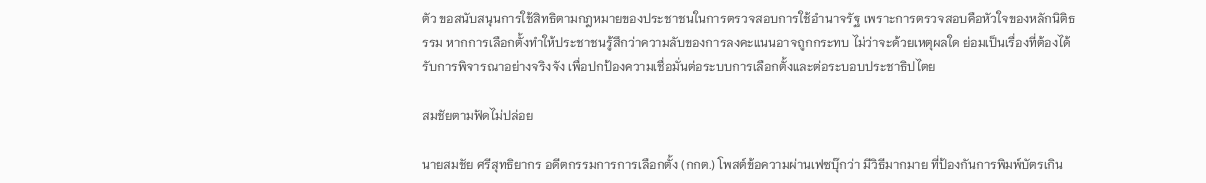ตัว ขอสนับสนุนการใช้สิทธิตามกฎหมายของประชาชนในการตรวจสอบการใช้อำนาจรัฐ เพราะการตรวจสอบคือหัวใจของหลักนิติธรรม หากการเลือกตั้งทำให้ประชาชนรู้สึกว่าความลับของการลงคะแนนอาจถูกกระทบ ไม่ว่าจะด้วยเหตุผลใด ย่อมเป็นเรื่องที่ต้องได้รับการพิจารณาอย่างจริงจัง เพื่อปกป้องความเชื่อมั่นต่อระบบการเลือกตั้งและต่อระบอบประชาธิปไตย

สมชัยตามฟัดไม่ปล่อย

นายสมชัย ศรีสุทธิยากร อดีตกรรมการการเลือกตั้ง (กกต.) โพสต์ข้อความผ่านเฟซบุ๊กว่า มีวิธีมากมาย ที่ป้องกันการพิมพ์บัตรเกิน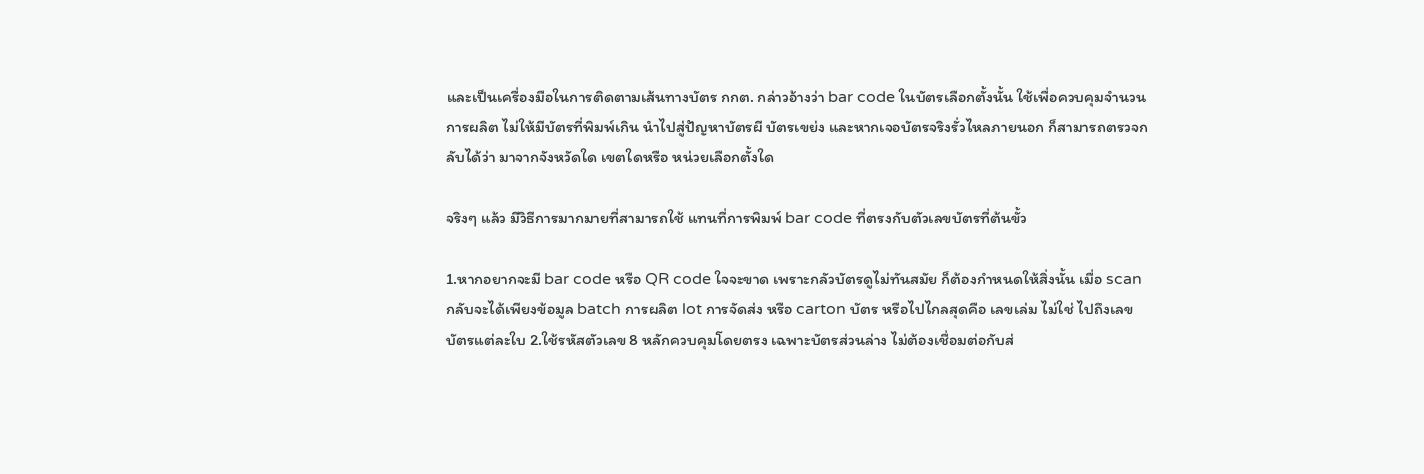และเป็นเครื่องมือในการติดตามเส้นทางบัตร กกต. กล่าวอ้างว่า bar code ในบัตรเลือกตั้งนั้น ใช้เพื่อควบคุมจำนวนการผลิต ไม่ให้มีบัตรที่พิมพ์เกิน นำไปสู่ปัญหาบัตรผี บัตรเขย่ง และหากเจอบัตรจริงรั่วไหลภายนอก ก็สามารถตรวจกลับได้ว่า มาจากจังหวัดใด เขตใดหรือ หน่วยเลือกตั้งใด

จริงๆ แล้ว มีวิธีการมากมายที่สามารถใช้ แทนที่การพิมพ์ bar code ที่ตรงกับตัวเลขบัตรที่ต้นขั้ว

1.หากอยากจะมี bar code หรือ QR code ใจจะขาด เพราะกลัวบัตรดูไม่ทันสมัย ก็ต้องกำหนดให้สิ่งนั้น เมื่อ scan กลับจะได้เพียงข้อมูล batch การผลิต lot การจัดส่ง หรือ carton บัตร หรือไปไกลสุดคือ เลขเล่ม ไม่ใช่ ไปถึงเลขบัตรแต่ละใบ 2.ใช้รหัสตัวเลข 8 หลักควบคุมโดยตรง เฉพาะบัตรส่วนล่าง ไม่ต้องเชื่อมต่อกับส่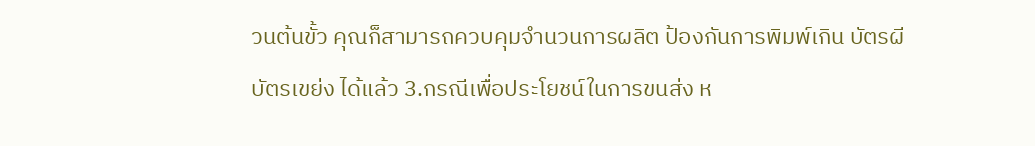วนต้นขั้ว คุณก็สามารถควบคุมจำนวนการผลิต ป้องกันการพิมพ์เกิน บัตรผี บัตรเขย่ง ได้แล้ว 3.กรณีเพื่อประโยชน์ในการขนส่ง ห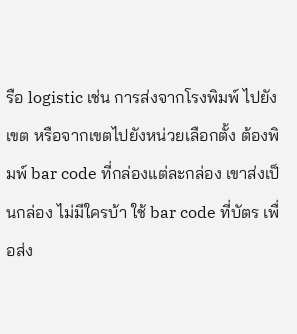รือ logistic เช่น การส่งจากโรงพิมพ์ ไปยังเขต หรือจากเขตไปยังหน่วยเลือกตั้ง ต้องพิมพ์ bar code ที่กล่องแต่ละกล่อง เขาส่งเป็นกล่อง ไม่มีใครบ้า ใช้ bar code ที่บัตร เพื่อส่ง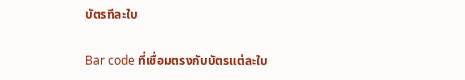บัตรทีละใบ

Bar code ที่เชื่อมตรงกับบัตรแต่ละใบ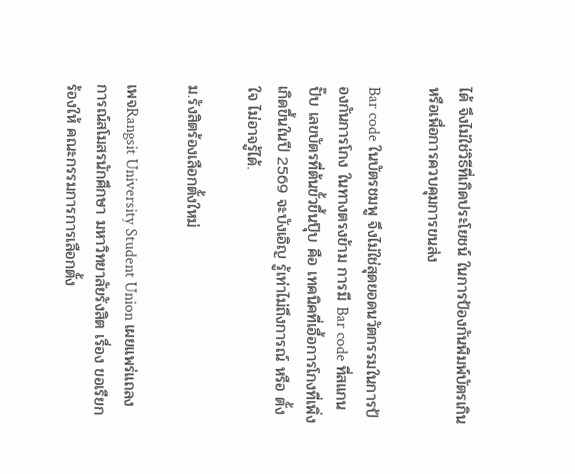ได้ จึงไม่ใช่วิธีที่เกิดประโยชน์ ในการป้องกันพิมพ์บัตรเกิน หรือเพื่อการควบคุมการขนส่ง

Bar code ในบัตรชมพู จึงไม่ใช่สุดยอดนวัตกรรมในการป้องกันการโกง ในทางตรงข้าม การมี Bar code ที่สแกนปั๊บ เลขบัตรที่ต้นขั้วขึ้นปุ๊บ คือ เทคนิคที่เอื้อการโกงที่เพิ่งเกิดขึ้นในปี 2569 จะบังเอิญ รู้เท่าไม่ถึงการณ์ หรือ ตั้งใจ ไม่อาจรู้ได้.

ม.รังสิตร้องเลือกตั้งใหม่

เพจRangsit University Student Union เผยแพร่แถลงการณ์สโมสรนักศึกษา มหาวิทยาลัยรังสิต เรื่อง ขอเรียกร้องให้ คณะกรรมการการเลือกตั้ง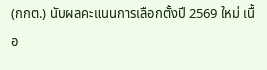(กกต.) นับผลคะแนนการเลือกตั้งปี 2569 ใหม่ เนื้อ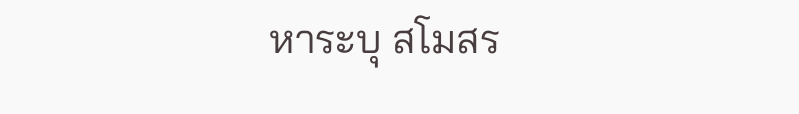หาระบุ สโมสร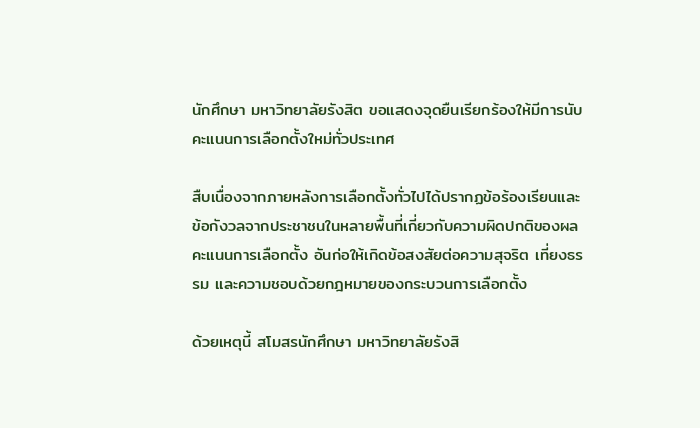นักศึกษา มหาวิทยาลัยรังสิต ขอแสดงจุดยืนเรียกร้องให้มีการนับคะแนนการเลือกตั้งใหม่ทั่วประเทศ

สืบเนื่องจากภายหลังการเลือกตั้งทั่วไปได้ปรากฏข้อร้องเรียนและข้อกังวลจากประชาชนในหลายพื้นที่เกี่ยวกับความผิดปกติของผลคะแนนการเลือกตั้ง อันก่อให้เกิดข้อสงสัยต่อความสุจริต เที่ยงธรรม และความชอบด้วยกฎหมายของกระบวนการเลือกตั้ง

ด้วยเหตุนี้ สโมสรนักศึกษา มหาวิทยาลัยรังสิ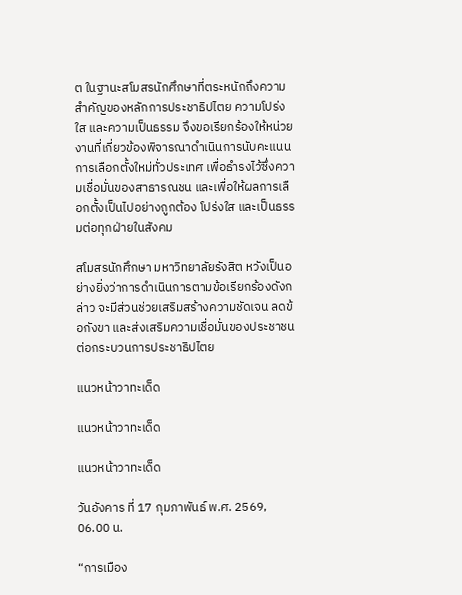ต ในฐานะสโมสรนักศึกษาที่ตระหนักถึงความสำคัญของหลักการประชาธิปไตย ความโปร่งใส และความเป็นธรรม จึงขอเรียกร้องให้หน่วยงานที่เกี่ยวข้องพิจารณาดำเนินการนับคะแนนการเลือกตั้งใหม่ทั่วประเทศ เพื่อธำรงไว้ซึ่งความเชื่อมั่นของสาธารณชน และเพื่อให้ผลการเลือกตั้งเป็นไปอย่างถูกต้อง โปร่งใส และเป็นธรรมต่อทุกฝ่ายในสังคม

สโมสรนักศึกษา มหาวิทยาลัยรังสิต หวังเป็นอย่างยิ่งว่าการดำเนินการตามข้อเรียกร้องดังกล่าว จะมีส่วนช่วยเสริมสร้างความชัดเจน ลดข้อกังขา และส่งเสริมความเชื่อมั่นของประชาชนต่อกระบวนการประชาธิปไตย

แนวหน้าวาทะเด็ด

แนวหน้าวาทะเด็ด

แนวหน้าวาทะเด็ด

วันอังคาร ที่ 17 กุมภาพันธ์ พ.ศ. 2569, 06.00 น.

“การเมือง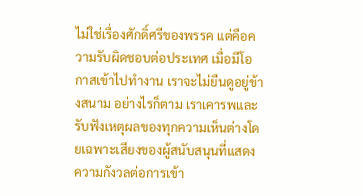ไม่ใช่เรื่องศักดิ์ศรีของพรรค แต่คือความรับผิดชอบต่อประเทศ เมื่อมีโอกาสเข้าไปทำงาน เราจะไม่ยืนดูอยู่ข้างสนาม อย่างไรก็ตาม เราเคารพและรับฟังเหตุผลของทุกความเห็นต่างโดยเฉพาะเสียงของผู้สนับสนุนที่แสดงความกังวลต่อการเข้า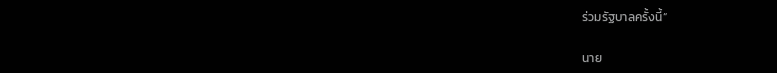ร่วมรัฐบาลครั้งนี้”

นาย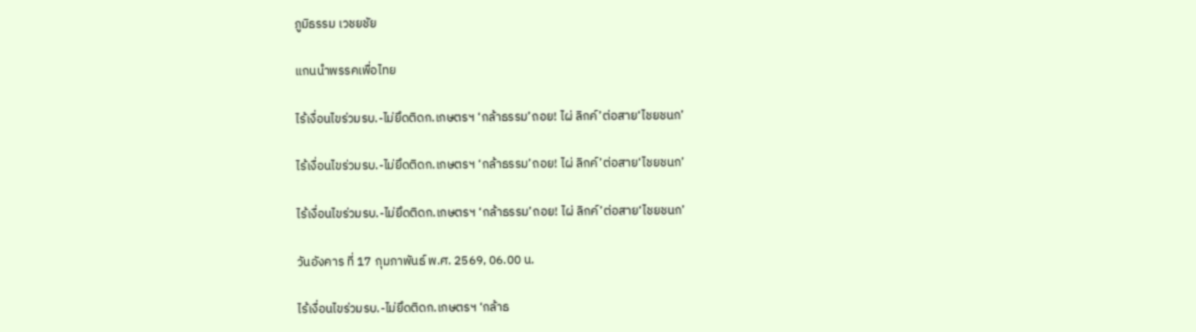ภูมิธรรม เวชยชัย

แกนนำพรรคเพื่อไทย

ไร้เงื่อนไขร่วมรบ.-ไม่ยึดติดก.เกษตรฯ ‘กล้าธรรม’ถอย! ไผ่ ลิกค์’ต่อสาย‘ไชยชนก’

ไร้เงื่อนไขร่วมรบ.-ไม่ยึดติดก.เกษตรฯ ‘กล้าธรรม’ถอย! ไผ่ ลิกค์’ต่อสาย‘ไชยชนก’

ไร้เงื่อนไขร่วมรบ.-ไม่ยึดติดก.เกษตรฯ ‘กล้าธรรม’ถอย! ไผ่ ลิกค์’ต่อสาย‘ไชยชนก’

วันอังคาร ที่ 17 กุมภาพันธ์ พ.ศ. 2569, 06.00 น.

ไร้เงื่อนไขร่วมรบ.-ไม่ยึดติดก.เกษตรฯ ‘กล้าธ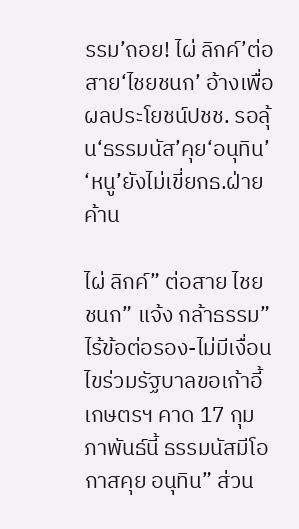รรม’ถอย! ไผ่ ลิกค์’ต่อสาย‘ไชยชนก’ อ้างเพื่อผลประโยชน์ปชช. รอลุ้น‘ธรรมนัส’คุย‘อนุทิน’ ‘หนู’ยังไม่เขี่ยกธ.ฝ่ายค้าน

ไผ่ ลิกค์” ต่อสาย ไชยชนก” แจ้ง กล้าธรรม” ไร้ข้อต่อรอง-ไม่มีเงื่อนไขร่วมรัฐบาลขอเก้าอี้เกษตรฯ คาด 17 กุมภาพันธ์นี้ ธรรมนัสมีโอกาสคุย อนุทิน” ส่วน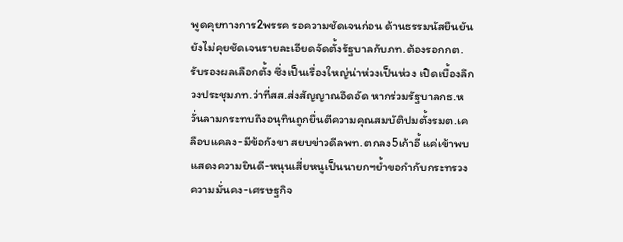พูดคุยทางการ2พรรค รอความชัดเจนก่อน ด้านธรรมนัสยืนยันยังไม่คุยชัดเจนรายละเอียดจัดตั้งรัฐบาลกับภท.ต้องรอกกต.รับรองผลเลือกตั้ง ซึ่งเป็นเรื่องใหญ่น่าห่วงเป็นห่วง เปิดเบื้องลึกวงประชุมภท.ว่าที่สส.ส่งสัญญาณอึดอัด หากร่วมรัฐบาลกธ.หวั่นลามกระทบถึงอนุทินถูกยื่นตีความคุณสมบัติปมตั้งรมต.เคลือบแคลง-มีข้อกังขา สยบข่าวดีลพท.ตกลง5เก้าอี้ แค่เข้าพบแสดงความยินดี-หนุนเสี่ยหนูเป็นนายกฯย้ำขอกำกับกระทรวงความมั่นคง-เศรษฐกิจ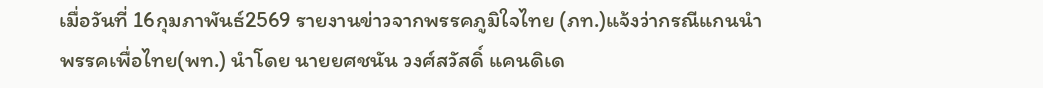เมื่อวันที่ 16กุมภาพันธ์2569 รายงานข่าวจากพรรคภูมิใจไทย (ภท.)แจ้งว่ากรณีแกนนำพรรคเพื่อไทย(พท.) นำโดย นายยศชนัน วงศ์สวัสดิ์ แคนดิเด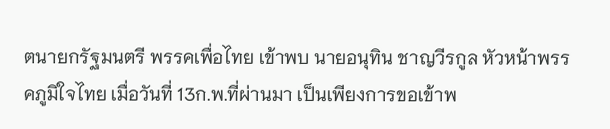ตนายกรัฐมนตรี พรรคเพื่อไทย เข้าพบ นายอนุทิน ชาญวีรกูล หัวหน้าพรรคภูมิใจไทย เมื่อวันที่ 13ก.พ.ที่ผ่านมา เป็นเพียงการขอเข้าพ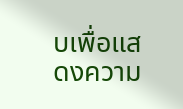บเพื่อแสดงความ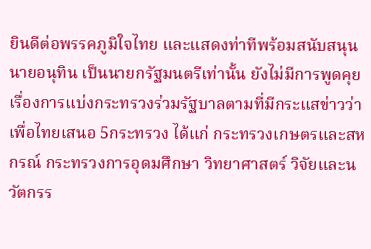ยินดีต่อพรรคภูมิใจไทย และแสดงท่าทีพร้อมสนับสนุน นายอนุทิน เป็นนายกรัฐมนตรีเท่านั้น ยังไม่มีการพูดคุยเรื่องการแบ่งกระทรวงร่วมรัฐบาลตามที่มีกระแสข่าวว่า เพื่อไทยเสนอ 5กระทรวง ได้แก่ กระทรวงเกษตรและสหกรณ์ กระทรวงการอุดมศึกษา วิทยาศาสตร์ วิจัยและนวัตกรร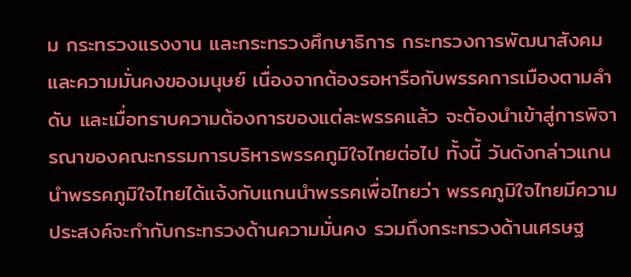ม กระทรวงแรงงาน และกระทรวงศึกษาธิการ กระทรวงการพัฒนาสังคมและความมั่นคงของมนุษย์ เนื่องจากต้องรอหารือกับพรรคการเมืองตามลำดับ และเมื่อทราบความต้องการของแต่ละพรรคแล้ว จะต้องนำเข้าสู่การพิจารณาของคณะกรรมการบริหารพรรคภูมิใจไทยต่อไป ทั้งนี้ วันดังกล่าวแกนนำพรรคภูมิใจไทยได้แจ้งกับแกนนำพรรคเพื่อไทยว่า พรรคภูมิใจไทยมีความประสงค์จะกำกับกระทรวงด้านความมั่นคง รวมถึงกระทรวงด้านเศรษฐ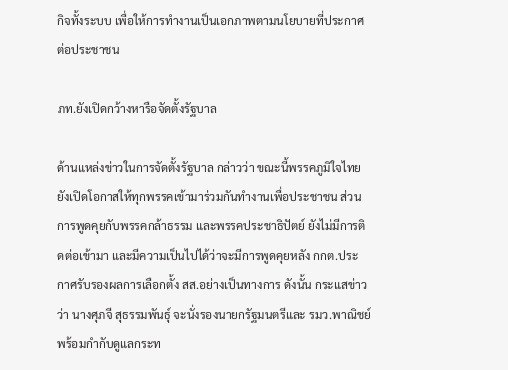กิจทั้งระบบ เพื่อให้การทำงานเป็นเอกภาพตามนโยบายที่ประกาศต่อประชาชน

ภท.ยังเปิดกว้างหารือจัดตั้งรัฐบาล

ด้านแหล่งข่าวในการจัดตั้งรัฐบาล กล่าวว่า ขณะนี้พรรคภูมิใจไทยยังเปิดโอกาสให้ทุกพรรคเข้ามาร่วมกันทำงานเพื่อประชาชน ส่วนการพูดคุยกับพรรคกล้าธรรม และพรรคประชาธิปัตย์ ยังไม่มีการติดต่อเข้ามา และมีความเป็นไปได้ว่าจะมีการพูดคุยหลัง กกต.ประกาศรับรองผลการเลือกตั้ง สส.อย่างเป็นทางการ ดังนั้น กระแสข่าวว่า นางศุภจี สุธรรมพันธุ์ จะนั่งรองนายกรัฐมนตรีและ รมว.พาณิชย์ พร้อมกำกับดูแลกระท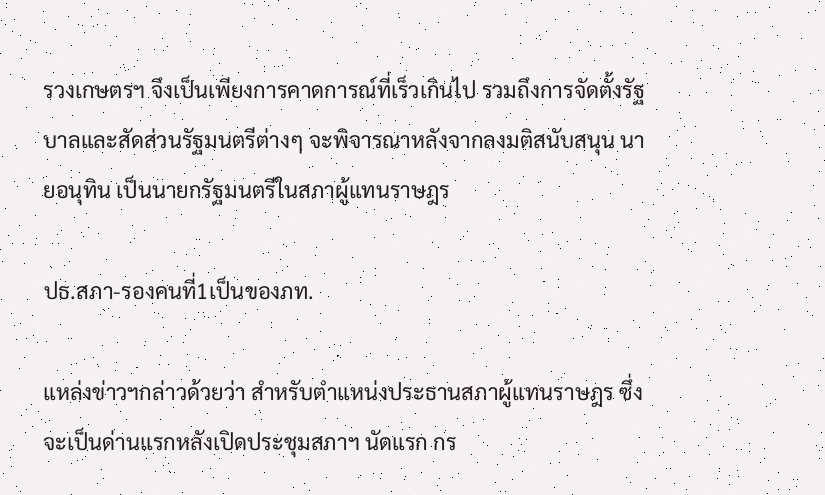รวงเกษตรฯ จึงเป็นเพียงการคาดการณ์ที่เร็วเกินไป รวมถึงการจัดตั้งรัฐบาลและสัดส่วนรัฐมนตรีต่างๆ จะพิจารณาหลังจากลงมติสนับสนุน นายอนุทิน เป็นนายกรัฐมนตรีในสภาผู้แทนราษฎร

ปธ.สภา-รองคนที่1เป็นของภท.

แหล่งข่าวฯกล่าวด้วยว่า สำหรับตำแหน่งประธานสภาผู้แทนราษฎร ซึ่งจะเป็นด่านแรกหลังเปิดประชุมสภาฯ นัดแรก กร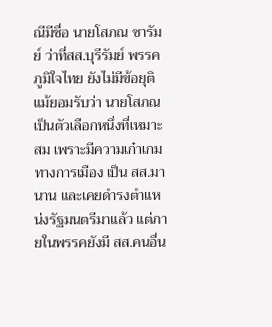ณีมีชื่อ นายโสภณ ซารัมย์ ว่าที่สส.บุรีรัมย์ พรรคภูมิใจไทย ยังไม่มีข้อยุติ แม้ยอมรับว่า นายโสภณ เป็นตัวเลือกหนึ่งที่เหมาะสม เพราะมีความเก๋าเกมทางการเมือง เป็น สส.มานาน และเคยดำรงตำแหน่งรัฐมนตรีมาแล้ว แต่ภายในพรรคยังมี สส.คนอื่น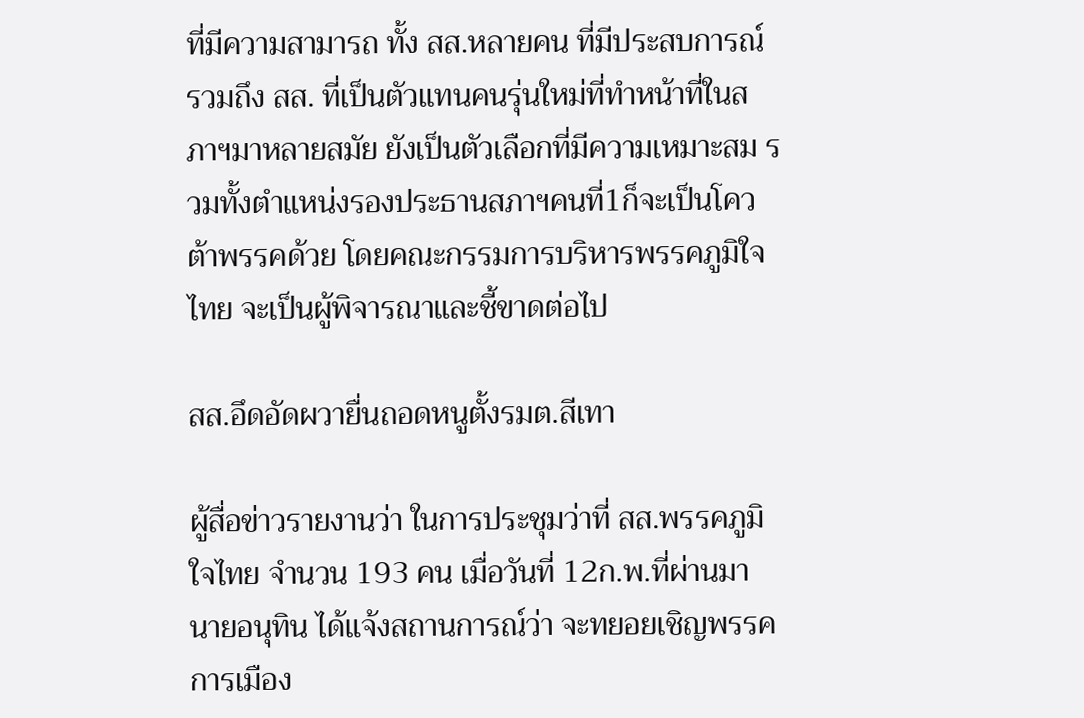ที่มีความสามารถ ทั้ง สส.หลายคน ที่มีประสบการณ์ รวมถึง สส. ที่เป็นตัวแทนคนรุ่นใหม่ที่ทำหน้าที่ในสภาฯมาหลายสมัย ยังเป็นตัวเลือกที่มีความเหมาะสม รวมทั้งตำแหน่งรองประธานสภาฯคนที่1ก็จะเป็นโควต้าพรรคด้วย โดยคณะกรรมการบริหารพรรคภูมิใจไทย จะเป็นผู้พิจารณาและชี้ขาดต่อไป

สส.อึดอัดผวายื่นถอดหนูตั้งรมต.สีเทา

ผู้สื่อข่าวรายงานว่า ในการประชุมว่าที่ สส.พรรคภูมิใจไทย จำนวน 193 คน เมื่อวันที่ 12ก.พ.ที่ผ่านมา นายอนุทิน ได้แจ้งสถานการณ์ว่า จะทยอยเชิญพรรคการเมือง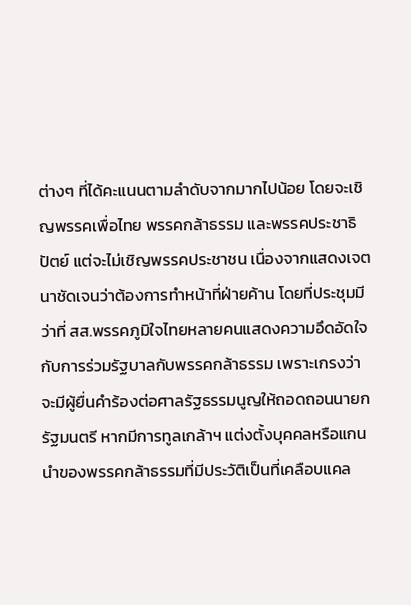ต่างๆ ที่ได้คะแนนตามลำดับจากมากไปน้อย โดยจะเชิญพรรคเพื่อไทย พรรคกล้าธรรม และพรรคประชาธิปัตย์ แต่จะไม่เชิญพรรคประชาชน เนื่องจากแสดงเจตนาชัดเจนว่าต้องการทำหน้าที่ฝ่ายค้าน โดยที่ประชุมมีว่าที่ สส.พรรคภูมิใจไทยหลายคนแสดงความอึดอัดใจกับการร่วมรัฐบาลกับพรรคกล้าธรรม เพราะเกรงว่าจะมีผู้ยื่นคำร้องต่อศาลรัฐธรรมนูญให้ถอดถอนนายกรัฐมนตรี หากมีการทูลเกล้าฯ แต่งตั้งบุคคลหรือแกนนำของพรรคกล้าธรรมที่มีประวัติเป็นที่เคลือบแคล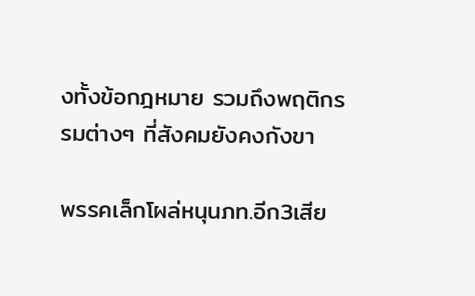งทั้งข้อกฎหมาย รวมถึงพฤติกรรมต่างๆ ที่สังคมยังคงกังขา

พรรคเล็กโผล่หนุนภท.อีก3เสีย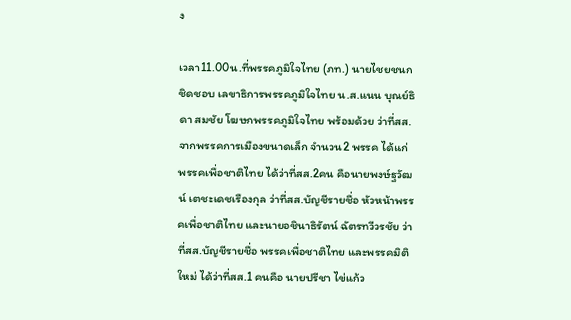ง

เวลา11.00น.ที่พรรคภูมิใจไทย (ภท.) นายไชยชนก ชิดชอบ เลขาธิการพรรคภูมิใจไทย น.ส.แนน บุณย์ธิดา สมชัย โฆษกพรรคภูมิใจไทย พร้อมด้วย ว่าที่สส.จากพรรคการเมืองขนาดเล็ก จำนวน2 พรรค ได้แก่ พรรคเพื่อชาติไทย ได้ว่าที่สส.2คน คือนายพงษ์ฐวัฒน์ เตชะเดชเรืองกุล ว่าที่สส.บัญชีรายชื่อ หัวหน้าพรรคเพื่อชาติไทย และนายอชินาธิรัตน์ ฉัตรทวีวรชัย ว่าที่สส.บัญชีรายชื่อ พรรคเพื่อชาติไทย และพรรคมิติใหม่ ได้ว่าที่สส.1 คนคือ นายปรีชา ไข่แก้ว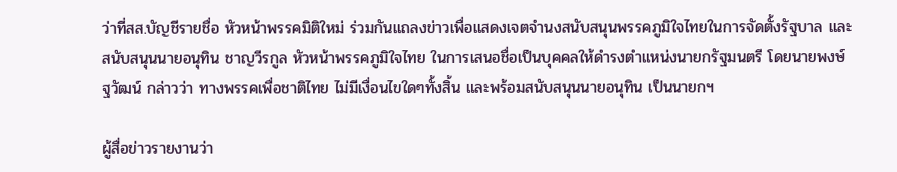ว่าที่สส.บัญชีรายชื่อ หัวหน้าพรรคมิติใหม่ ร่วมกันแถลงข่าวเพื่อแสดงเจตจำนงสนับสนุนพรรคภูมิใจไทยในการจัดตั้งรัฐบาล และสนับสนุนนายอนุทิน ชาญวีรกูล หัวหน้าพรรคภูมิใจไทย ในการเสนอชื่อเป็นบุคคลให้ดำรงตำแหน่งนายกรัฐมนตรี โดยนายพงษ์ฐวัฒน์ กล่าวว่า ทางพรรคเพื่อชาติไทย ไม่มีเงื่อนไขใดๆทั้งสิ้น และพร้อมสนับสนุนนายอนุทิน เป็นนายกฯ

ผู้สื่อข่าวรายงานว่า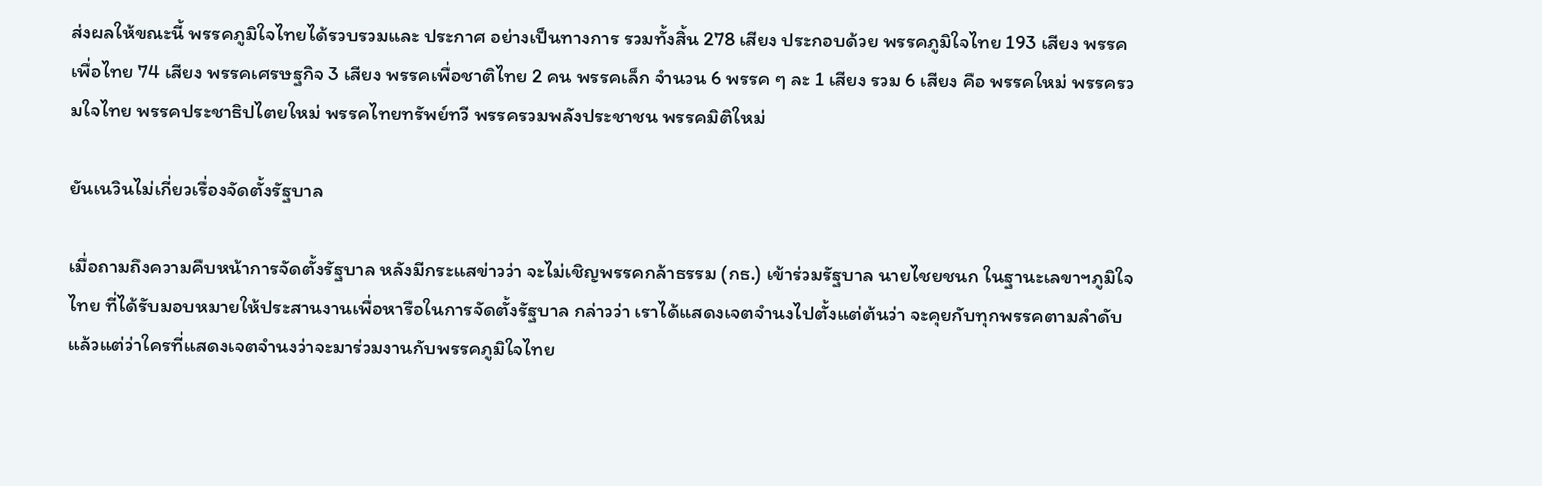ส่งผลให้ขณะนี้ พรรคภูมิใจไทยได้รวบรวมและ ประกาศ อย่างเป็นทางการ รวมทั้งสิ้น 278 เสียง ประกอบด้วย พรรคภูมิใจไทย 193 เสียง พรรคเพื่อไทย 74 เสียง พรรคเศรษฐกิจ 3 เสียง พรรคเพื่อชาติไทย 2 คน พรรคเล็ก จำนวน 6 พรรค ๆ ละ 1 เสียง รวม 6 เสียง คือ พรรคใหม่ พรรครวมใจไทย พรรคประชาธิปไตยใหม่ พรรคไทยทรัพย์ทวี พรรครวมพลังประชาชน พรรคมิติใหม่

ยันเนวินไม่เกี่ยวเรื่องจัดตั้งรัฐบาล

เมื่อถามถึงความคืบหน้าการจัดตั้งรัฐบาล หลังมีกระแสข่าวว่า จะไม่เชิญพรรคกล้าธรรม (กธ.) เข้าร่วมรัฐบาล นายไชยชนก ในฐานะเลขาฯภูมิใจไทย ที่ได้รับมอบหมายให้ประสานงานเพื่อหารือในการจัดตั้งรัฐบาล กล่าวว่า เราได้แสดงเจตจำนงไปตั้งแต่ต้นว่า จะคุยกับทุกพรรคตามลำดับ แล้วแต่ว่าใครที่แสดงเจตจำนงว่าจะมาร่วมงานกับพรรคภูมิใจไทย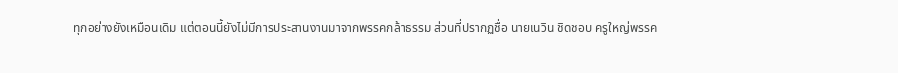ทุกอย่างยังเหมือนเดิม แต่ตอนนี้ยังไม่มีการประสานงานมาจากพรรคกล้าธรรม ส่วนที่ปรากฏชื่อ นายเนวิน ชิดชอบ ครูใหญ่พรรค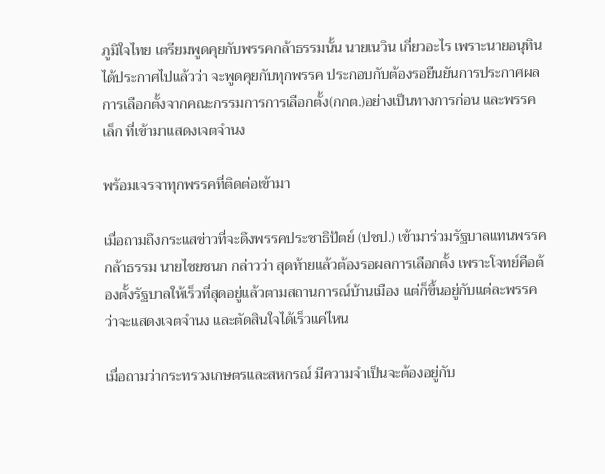ภูมิใจไทย เตรียมพูดคุยกับพรรคกล้าธรรมนั้น นายเนวิน เกี่ยวอะไร เพราะนายอนุทิน ได้ประกาศไปแล้วว่า จะพูดคุยกับทุกพรรค ประกอบกับต้องรอยืนยันการประกาศผลการเลือกตั้งจากคณะกรรมการการเลือกตั้ง(กกต.)อย่างเป็นทางการก่อน และพรรคเล็ก ที่เข้ามาแสดงเจตจำนง

พร้อมเจรจาทุกพรรคที่ติดต่อเข้ามา

เมื่อถามถึงกระแสข่าวที่จะดึงพรรคประชาธิปัตย์ (ปชป.) เข้ามาร่วมรัฐบาลแทนพรรคกล้าธรรม นายไชยชนก กล่าวว่า สุดท้ายแล้วต้องรอผลการเลือกตั้ง เพราะโจทย์คือต้องตั้งรัฐบาลให้เร็วที่สุดอยู่แล้วตามสถานการณ์บ้านเมือง แต่ก็ขึ้นอยู่กับแต่ละพรรคว่าจะแสดงเจตจำนง และตัดสินใจได้เร็วแค่ไหน

เมื่อถามว่ากระทรวงเกษตรและสหกรณ์ มีความจำเป็นจะต้องอยู่กับ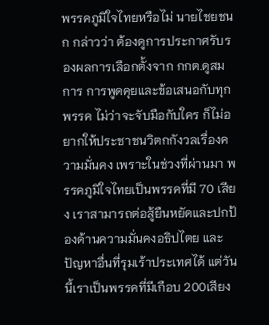พรรคภูมิใจไทยหรือไม่ นายไชยชนก กล่าวว่า ต้องดูการประกาศรับรองผลการเลือกตั้งจาก กกต.ดูสมการ การพูดคุยและข้อเสนอกับทุกพรรค ไม่ว่าจะจับมือกับใคร ก็ไม่อยากให้ประชาชนวิตกกังวลเรื่องความมั่นคง เพราะในช่วงที่ผ่านมา พรรคภูมิใจไทยเป็นพรรคที่มี 70 เสียง เราสามารถต่อสู้ยืนหยัดและปกป้องด้านความมั่นคงอธิปไตย และปัญหาอื่นที่รุมเร้าประเทศได้ แต่วันนี้เราเป็นพรรคที่มีเกือบ 200เสียง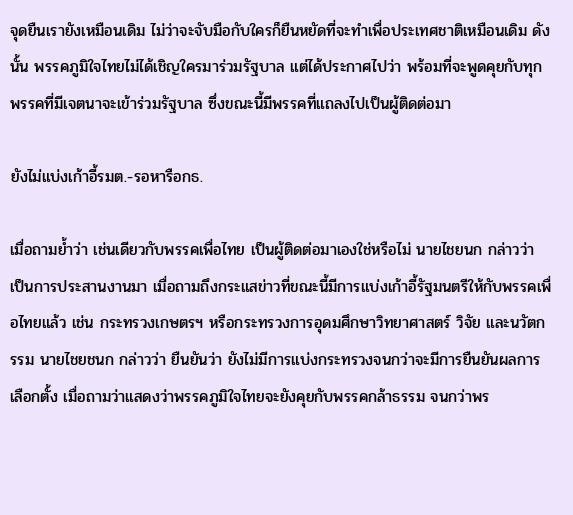จุดยืนเรายังเหมือนเดิม ไม่ว่าจะจับมือกับใครก็ยืนหยัดที่จะทำเพื่อประเทศชาติเหมือนเดิม ดังนั้น พรรคภูมิใจไทยไม่ได้เชิญใครมาร่วมรัฐบาล แต่ได้ประกาศไปว่า พร้อมที่จะพูดคุยกับทุกพรรคที่มีเจตนาจะเข้าร่วมรัฐบาล ซึ่งขณะนี้มีพรรคที่แถลงไปเป็นผู้ติดต่อมา

ยังไม่แบ่งเก้าอี้รมต.-รอหารือกธ.

เมื่อถามย้ำว่า เช่นเดียวกับพรรคเพื่อไทย เป็นผู้ติดต่อมาเองใช่หรือไม่ นายไชยนก กล่าวว่า เป็นการประสานงานมา เมื่อถามถึงกระแสข่าวที่ขณะนี้มีการแบ่งเก้าอี้รัฐมนตรีให้กับพรรคเพื่อไทยแล้ว เช่น กระทรวงเกษตรฯ หรือกระทรวงการอุดมศึกษาวิทยาศาสตร์ วิจัย และนวัตกรรม นายไชยชนก กล่าวว่า ยืนยันว่า ยังไม่มีการแบ่งกระทรวงจนกว่าจะมีการยืนยันผลการเลือกตั้ง เมื่อถามว่าแสดงว่าพรรคภูมิใจไทยจะยังคุยกับพรรคกล้าธรรม จนกว่าพร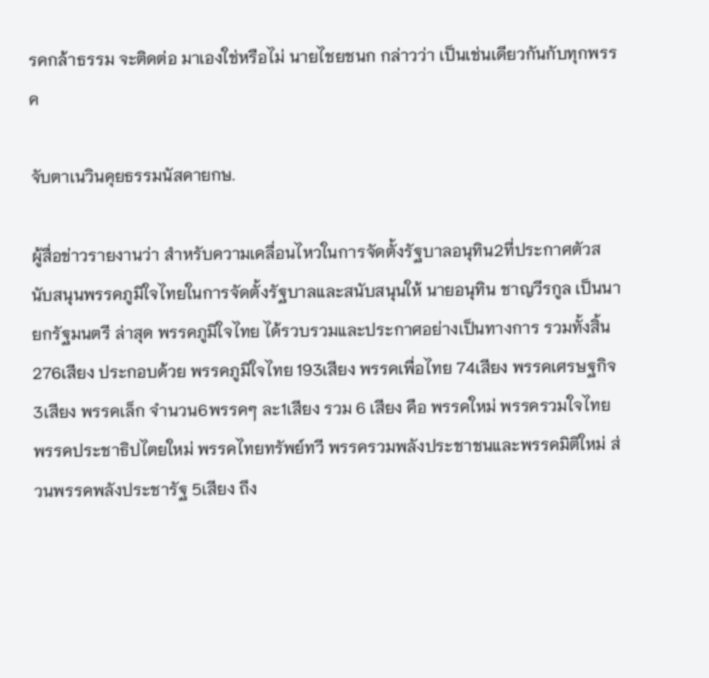รคกล้าธรรม จะติดต่อ มาเองใช่หรือไม่ นายไชยชนก กล่าวว่า เป็นเช่นเดียวกันกับทุกพรรค

จับตาเนวินคุยธรรมนัสคายกษ.

ผู้สื่อข่าวรายงานว่า สำหรับความเคลื่อนไหวในการจัดตั้งรัฐบาลอนุทิน2ที่ประกาศตัวสนับสนุนพรรคภูมิใจไทยในการจัดตั้งรัฐบาลและสนับสนุนให้ นายอนุทิน ชาญวีรกูล เป็นนายกรัฐมนตรี ล่าสุด พรรคภูมิใจไทย ได้รวบรวมและประกาศอย่างเป็นทางการ รวมทั้งสิ้น 276เสียง ประกอบด้วย พรรคภูมิใจไทย 193เสียง พรรคเพื่อไทย 74เสียง พรรคเศรษฐกิจ3เสียง พรรคเล็ก จำนวน6พรรคๆ ละ1เสียง รวม 6 เสียง คือ พรรคใหม่ พรรครวมใจไทย พรรคประชาธิปไตยใหม่ พรรคไทยทรัพย์ทวี พรรครวมพลังประชาชนและพรรคมิติใหม่ ส่วนพรรคพลังประชารัฐ 5เสียง ถึง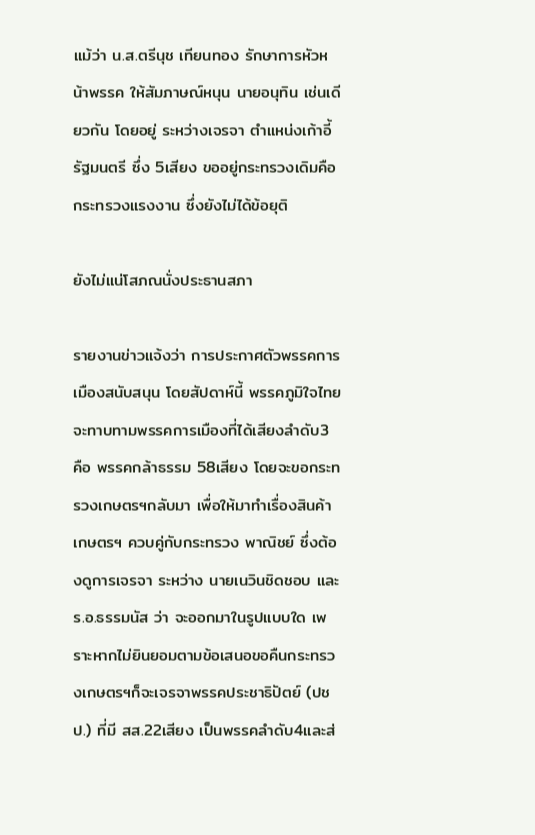แม้ว่า น.ส.ตรีนุช เทียนทอง รักษาการหัวหน้าพรรค ให้สัมภาษณ์หนุน นายอนุทิน เช่นเดียวกัน โดยอยู่ ระหว่างเจรจา ตำแหน่งเก้าอี้รัฐมนตรี ซึ่ง 5เสียง ขออยู่กระทรวงเดิมคือ กระทรวงแรงงาน ซึ่งยังไม่ได้ข้อยุติ

ยังไม่แน่โสภณนั่งประธานสภา

รายงานข่าวแจ้งว่า การประกาศตัวพรรคการเมืองสนับสนุน โดยสัปดาห์นี้ พรรคภูมิใจไทย จะทาบทามพรรคการเมืองที่ได้เสียงลำดับ3 คือ พรรคกล้าธรรม 58เสียง โดยจะขอกระทรวงเกษตรฯกลับมา เพื่อให้มาทำเรื่องสินค้าเกษตรฯ ควบคู่กับกระทรวง พาณิชย์ ซึ่งต้องดูการเจรจา ระหว่าง นายเนวินชิดชอบ และร.อ.ธรรมนัส ว่า จะออกมาในรูปแบบใด เพราะหากไม่ยินยอมตามข้อเสนอขอคืนกระทรวงเกษตรฯก็จะเจรจาพรรคประชาธิปัตย์ (ปชป.) ที่มี สส.22เสียง เป็นพรรคลำดับ4และส่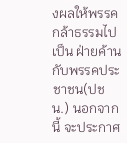งผลให้พรรคกล้าธรรมไปเป็น ฝ่ายค้านกับพรรคประชาชน(ปชน.) นอกจากนี้ จะประกาศ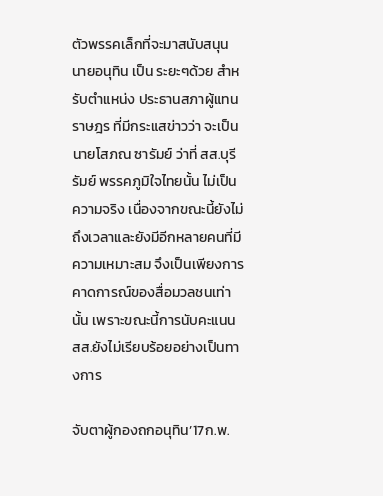ตัวพรรคเล็กที่จะมาสนับสนุน นายอนุทิน เป็น ระยะๆด้วย สำหรับตำแหน่ง ประธานสภาผู้แทนราษฎร ที่มีกระแสข่าวว่า จะเป็น นายโสภณ ซารัมย์ ว่าที่ สส.บุรีรัมย์ พรรคภูมิใจไทยนั้น ไม่เป็นความจริง เนื่องจากขณะนี้ยังไม่ถึงเวลาและยังมีอีกหลายคนที่มีความเหมาะสม จึงเป็นเพียงการคาดการณ์ของสื่อมวลชนเท่านั้น เพราะขณะนี้การนับคะแนน สส.ยังไม่เรียบร้อยอย่างเป็นทางการ

จับตาผู้กองถกอนุทิน’17ก.พ.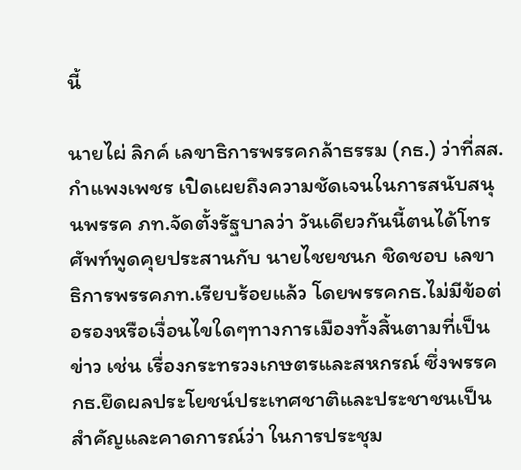นี้

นายไผ่ ลิกค์ เลขาธิการพรรคกล้าธรรม (กธ.) ว่าที่สส.กำแพงเพชร เปิดเผยถึงความชัดเจนในการสนับสนุนพรรค ภท.จัดตั้งรัฐบาลว่า วันเดียวกันนี้ตนได้โทรศัพท์พูดคุยประสานกับ นายไชยชนก ชิดชอบ เลขาธิการพรรคภท.เรียบร้อยแล้ว โดยพรรคกธ.ไม่มีข้อต่อรองหรือเงื่อนไขใดๆทางการเมืองทั้งสิ้นตามที่เป็นข่าว เช่น เรื่องกระทรวงเกษตรและสหกรณ์ ซึ่งพรรคกธ.ยึดผลประโยชน์ประเทศชาติและประชาชนเป็นสำคัญและคาดการณ์ว่า ในการประชุม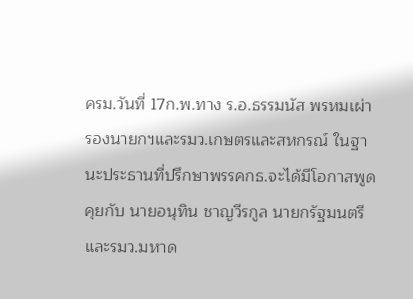ครม.วันที่ 17ก.พ.ทาง ร.อ.ธรรมนัส พรหมเผ่า รองนายกฯและรมว.เกษตรและสหกรณ์ ในฐานะประธานที่ปรึกษาพรรคกธ.จะได้มีโอกาสพูดคุยกับ นายอนุทิน ชาญวีรกูล นายกรัฐมนตรีและรมว.มหาด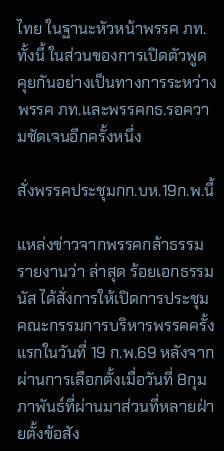ไทย ในฐานะหัวหน้าพรรค ภท.ทั้งนี้ ในส่วนของการเปิดตัวพูดคุยกันอย่างเป็นทางการระหว่างพรรค ภท.และพรรคกธ.รอความชัดเจนอีกครั้งหนึ่ง

สั่งพรรคประชุมกก.บห.19ก.พ.นี้

แหล่งข่าวจากพรรคกล้าธรรม รายงานว่า ล่าสุด ร้อยเอกธรรมนัส ได้สั่งการให้เปิดการประชุมคณะกรรมการบริหารพรรคครั้งแรกในวันที่ 19 ก.พ.69 หลังจากผ่านการเลือกตั้งเมื่อวันที่ 8กุมภาพันธ์ที่ผ่านมาส่วนที่หลายฝ่ายตั้งข้อสัง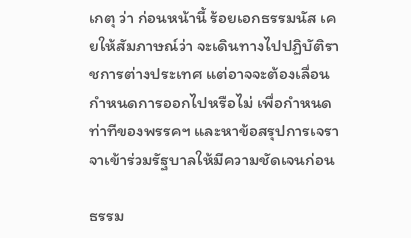เกตุ ว่า ก่อนหน้านี้ ร้อยเอกธรรมนัส เคยให้สัมภาษณ์ว่า จะเดินทางไปปฏิบัติราชการต่างประเทศ แต่อาจจะต้องเลื่อนกำหนดการออกไปหรือไม่ เพื่อกำหนดท่าทีของพรรคฯ และหาข้อสรุปการเจราจาเข้าร่วมรัฐบาลให้มีความชัดเจนก่อน

ธรรม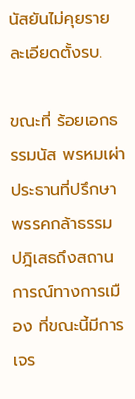นัสยันไม่คุยรายละเอียดตั้งรบ.

ขณะที่ ร้อยเอกธรรมนัส พรหมเผ่า ประธานที่ปรึกษาพรรคกล้าธรรม ปฎิเสธถึงสถานการณ์ทางการเมือง ที่ขณะนี้มีการเจร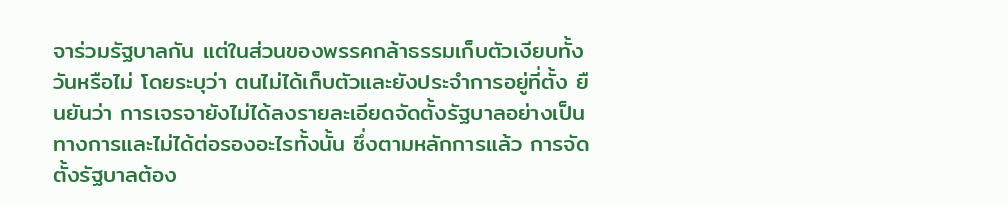จาร่วมรัฐบาลกัน แต่ในส่วนของพรรคกล้าธรรมเก็บตัวเงียบทั้งวันหรือไม่ โดยระบุว่า ตนไม่ได้เก็บตัวและยังประจำการอยู่ที่ตั้ง ยืนยันว่า การเจรจายังไม่ได้ลงรายละเอียดจัดตั้งรัฐบาลอย่างเป็นทางการและไม่ได้ต่อรองอะไรทั้งนั้น ซึ่งตามหลักการแล้ว การจัดตั้งรัฐบาลต้อง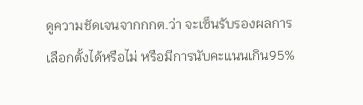ดูความชัดเจนจากกกต.ว่า จะเซ็นรับรองผลการเลือกตั้งได้หรือไม่ หรือมีการนับคะแนนเกิน95%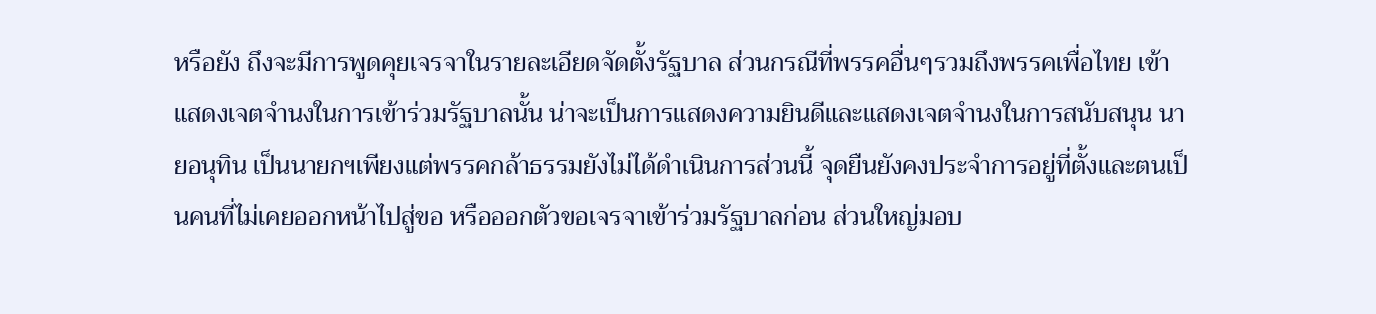หรือยัง ถึงจะมีการพูดคุยเจรจาในรายละเอียดจัดตั้งรัฐบาล ส่วนกรณีที่พรรคอื่นๆรวมถึงพรรคเพื่อไทย เข้าแสดงเจตจำนงในการเข้าร่วมรัฐบาลนั้น น่าจะเป็นการแสดงความยินดีและแสดงเจตจำนงในการสนับสนุน นายอนุทิน เป็นนายกฯเพียงแต่พรรคกล้าธรรมยังไม่ได้ดำเนินการส่วนนี้ จุดยืนยังคงประจำการอยู่ที่ตั้งและตนเป็นคนที่ไม่เคยออกหน้าไปสู่ขอ หรือออกตัวขอเจรจาเข้าร่วมรัฐบาลก่อน ส่วนใหญ่มอบ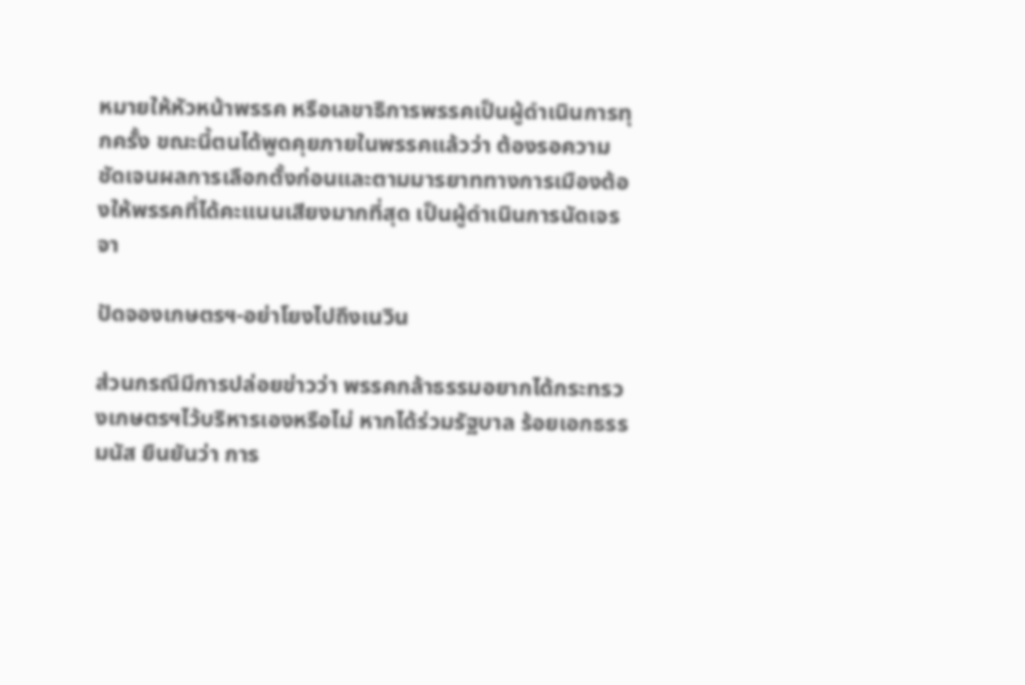หมายให้หัวหน้าพรรค หรือเลขาธิการพรรคเป็นผู้ดำเนินการทุกครั้ง ขณะนี้ตนได้พูดคุยภายในพรรคแล้วว่า ต้องรอความชัดเจนผลการเลือกตั้งก่อนและตามมารยาททางการเมืองต้องให้พรรคที่ได้คะแนนเสียงมากที่สุด เป็นผู้ดำเนินการนัดเจรจา

ปัดจองเกษตรฯ-อย่าโยงไปถึงเนวิน

ส่วนกรณีมีการปล่อยข่าวว่า พรรคกล้าธรรมอยากได้กระทรวงเกษตรฯไว้บริหารเองหรือไม่ หากได้ร่วมรัฐบาล ร้อยเอกธรรมนัส ยืนยันว่า การ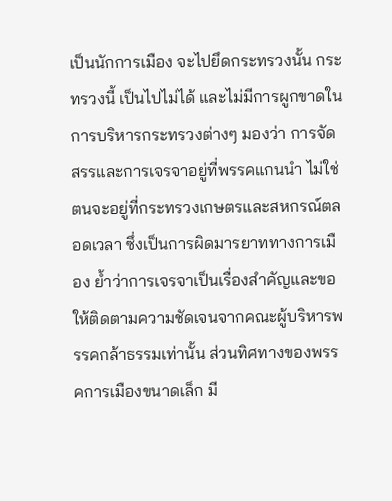เป็นนักการเมือง จะไปยึดกระทรวงนั้น กระทรวงนี้ เป็นไปไม่ได้ และไม่มีการผูกขาดในการบริหารกระทรวงต่างๆ มองว่า การจัดสรรและการเจรจาอยู่ที่พรรคแกนนำ ไม่ใช่ตนจะอยู่ที่กระทรวงเกษตรและสหกรณ์ตลอดเวลา ซึ่งเป็นการผิดมารยาททางการเมือง ย้ำว่าการเจรจาเป็นเรื่องสำคัญและขอให้ติดตามความชัดเจนจากคณะผู้บริหารพรรคกล้าธรรมเท่านั้น ส่วนทิศทางของพรรคการเมืองขนาดเล็ก มี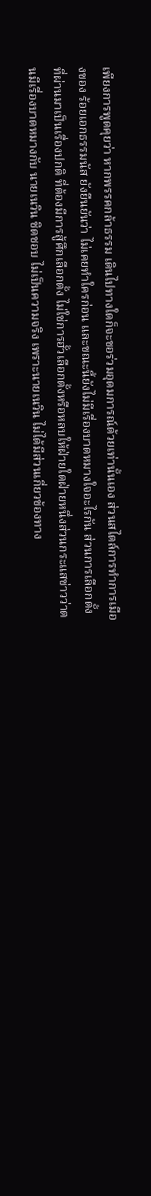เพียงการพูดคุยว่า หากพรรคกล้าธรรม เดินไปทางใดก็จะขอร่วมอุดมการณ์ด้วยเท่านั้นเอง ส่วนสไตล์การทำการเมืองของ ร้อยเอกธรรมนัส ยังยืนยันว่า ไม่เคยทำใครก่อน และขณะนี้ยังไม่มีเรื่องบาดหมางใจอะไรกัน ส่วนการเลือกตั้งที่ผ่านมาเป็นเรื่องปกติ ที่ต้องมีการสู้ศึกเลือกตั้ง ไม่ใช่การฮั้วเลือกตั้งหรือหลบให้ฝ่ายใดฝ่ายหนึ่งส่วนกระแสข่าวว่าตนมีเรื่องบาดหมางกับ นายเนวิน ชิดชอบ ไม่เป็นความจริง เพราะนายเนวิน ไม่ได้มีส่วนเกี่ยวข้องทาง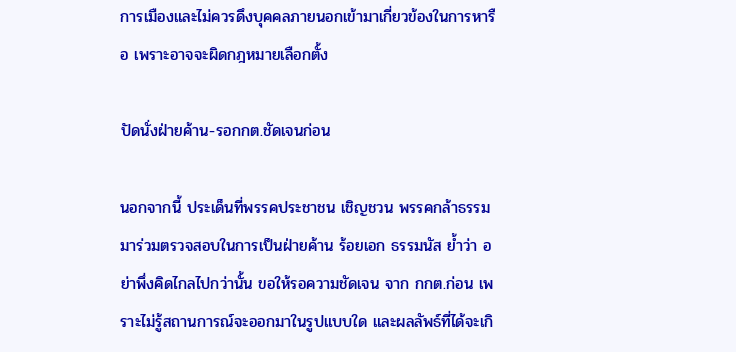การเมืองและไม่ควรดึงบุคคลภายนอกเข้ามาเกี่ยวข้องในการหารือ เพราะอาจจะผิดกฎหมายเลือกตั้ง

ปัดนั่งฝ่ายค้าน-รอกกต.ชัดเจนก่อน

นอกจากนี้ ประเด็นที่พรรคประชาชน เชิญชวน พรรคกล้าธรรม มาร่วมตรวจสอบในการเป็นฝ่ายค้าน ร้อยเอก ธรรมนัส ย้ำว่า อย่าพึ่งคิดไกลไปกว่านั้น ขอให้รอความชัดเจน จาก กกต.ก่อน เพราะไม่รู้สถานการณ์จะออกมาในรูปแบบใด และผลลัพธ์ที่ได้จะเกิ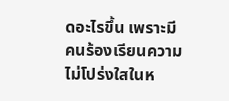ดอะไรขึ้น เพราะมีคนร้องเรียนความไม่โปร่งใสในห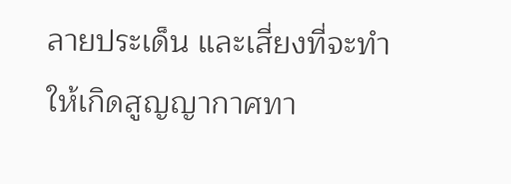ลายประเด็น และเสี่ยงที่จะทำให้เกิดสูญญากาศทา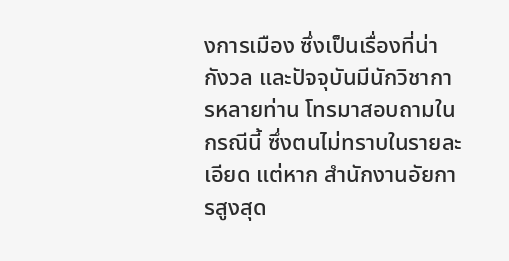งการเมือง ซึ่งเป็นเรื่องที่น่ากังวล และปัจจุบันมีนักวิชาการหลายท่าน โทรมาสอบถามในกรณีนี้ ซึ่งตนไม่ทราบในรายละเอียด แต่หาก สำนักงานอัยการสูงสุด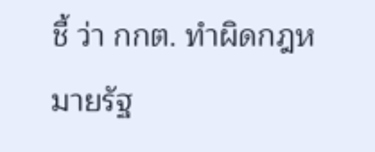ชี้ ว่า กกต. ทำผิดกฎหมายรัฐ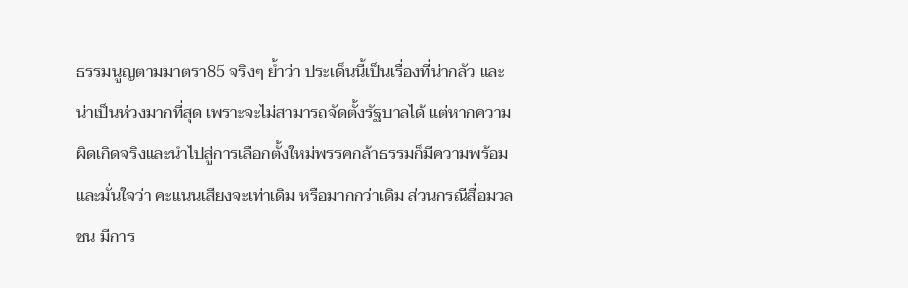ธรรมนูญตามมาตรา85 จริงๆ ย้ำว่า ประเด็นนี้เป็นเรื่องที่น่ากลัว และน่าเป็นห่วงมากที่สุด เพราะจะไม่สามารถจัดตั้งรัฐบาลได้ แต่หากความผิดเกิดจริงและนำไปสู่การเลือกตั้งใหม่พรรคกล้าธรรมก็มีความพร้อมและมั่นใจว่า คะแนนเสียงจะเท่าเดิม หรือมากกว่าเดิม ส่วนกรณีสื่อมวลชน มีการ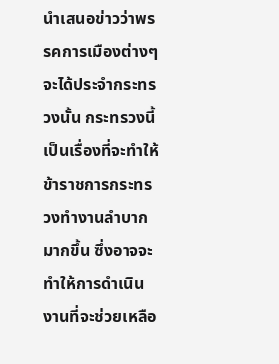นำเสนอข่าวว่าพรรคการเมืองต่างๆจะได้ประจำกระทรวงนั้น กระทรวงนี้เป็นเรื่องที่จะทำให้ ข้าราชการกระทรวงทำงานลำบากมากขึ้น ซึ่งอาจจะทำให้การดำเนินงานที่จะช่วยเหลือ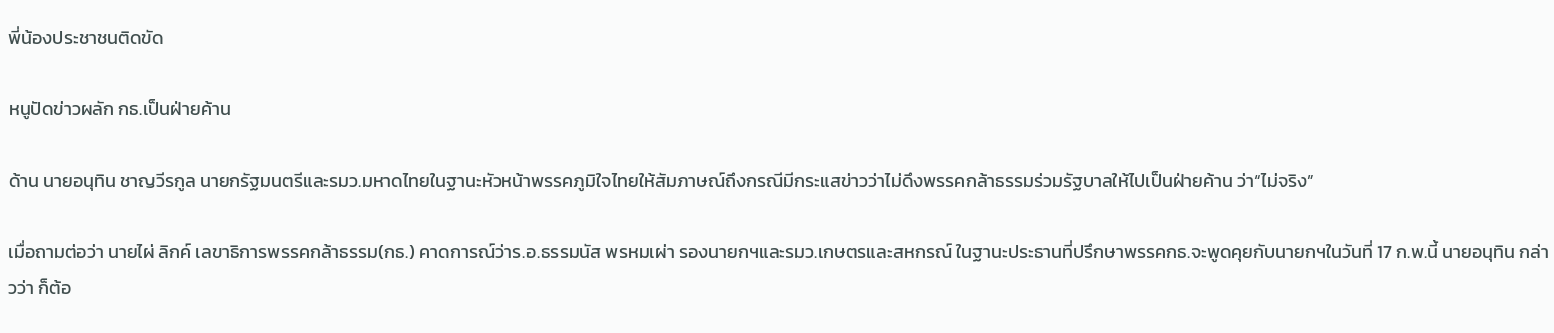พี่น้องประชาชนติดขัด

หนูปัดข่าวผลัก กธ.เป็นฝ่ายค้าน

ด้าน นายอนุทิน ชาญวีรกูล นายกรัฐมนตรีและรมว.มหาดไทยในฐานะหัวหน้าพรรคภูมิใจไทยให้สัมภาษณ์ถึงกรณีมีกระแสข่าวว่าไม่ดึงพรรคกล้าธรรมร่วมรัฐบาลให้ไปเป็นฝ่ายค้าน ว่า“ไม่จริง”

เมื่อถามต่อว่า นายไผ่ ลิกค์ เลขาธิการพรรคกล้าธรรม(กธ.) คาดการณ์ว่าร.อ.ธรรมนัส พรหมเผ่า รองนายกฯและรมว.เกษตรและสหกรณ์ ในฐานะประธานที่ปรึกษาพรรคกธ.จะพูดคุยกับนายกฯในวันที่ 17 ก.พ.นี้ นายอนุทิน กล่าวว่า ก็ต้อ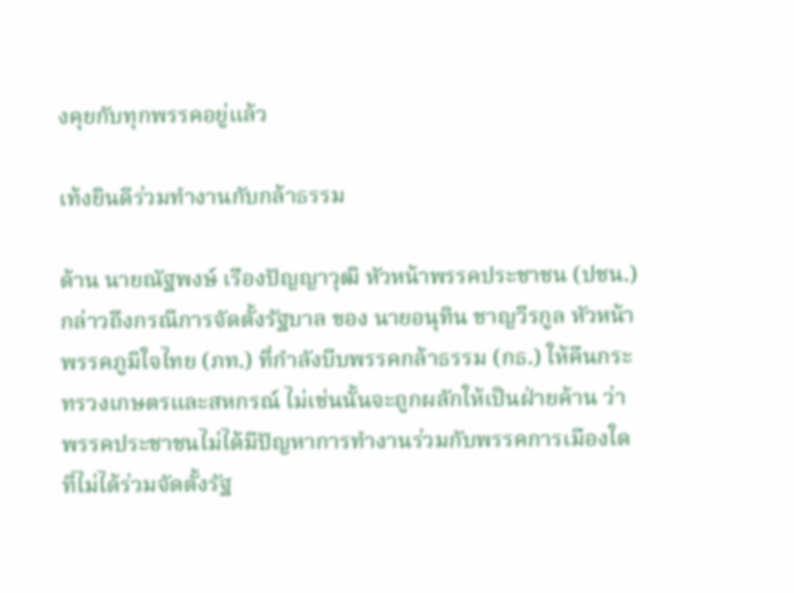งคุยกับทุกพรรคอยู่แล้ว

เท้งยินดีร่วมทำงานกับกล้าธรรม

ด้าน นายณัฐพงษ์ เรืองปัญญาวุฒิ หัวหน้าพรรคประชาชน (ปชน.) กล่าวถึงกรณีการจัดตั้งรัฐบาล ของ นายอนุทิน ชาญวีรกูล หัวหน้าพรรคภูมิใจไทย (ภท.) ที่กำลังบีบพรรคกล้าธรรม (กธ.) ให้คืนกระทรวงเกษตรและสหกรณ์ ไม่เช่นนั้นจะถูกผลักให้เป็นฝ่ายค้าน ว่า พรรคประชาชนไม่ได้มีปัญหาการทำงานร่วมกับพรรคการเมืองใดที่ไม่ได้ร่วมจัดตั้งรัฐ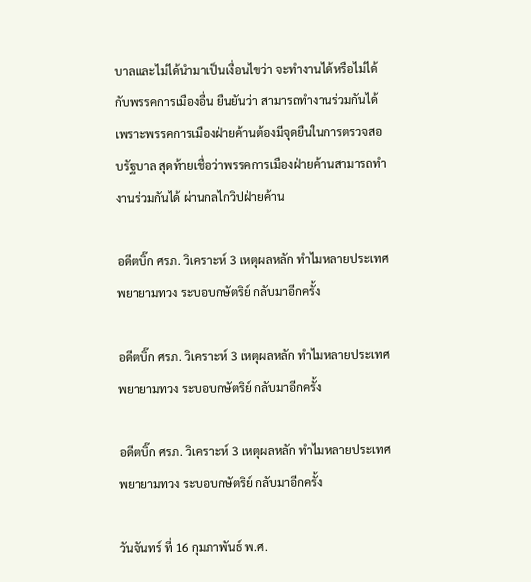บาลและไม่ได้นำมาเป็นเงื่อนไขว่า จะทำงานได้หรือไม่ได้กับพรรคการเมืองอื่น ยืนยันว่า สามารถทำงานร่วมกันได้ เพราะพรรคการเมืองฝ่ายค้านต้องมีจุดยืนในการตรวจสอบรัฐบาล สุดท้ายเชื่อว่าพรรคการเมืองฝ่ายค้านสามารถทำงานร่วมกันได้ ผ่านกลไกวิปฝ่ายค้าน

อดีตบิ๊ก ศรภ. วิเคราะห์ 3 เหตุผลหลัก ทำไมหลายประเทศพยายามทวง ระบอบกษัตริย์ กลับมาอีกครั้ง

อดีตบิ๊ก ศรภ. วิเคราะห์ 3 เหตุผลหลัก ทำไมหลายประเทศพยายามทวง ระบอบกษัตริย์ กลับมาอีกครั้ง

อดีตบิ๊ก ศรภ. วิเคราะห์ 3 เหตุผลหลัก ทำไมหลายประเทศพยายามทวง ระบอบกษัตริย์ กลับมาอีกครั้ง

วันจันทร์ ที่ 16 กุมภาพันธ์ พ.ศ.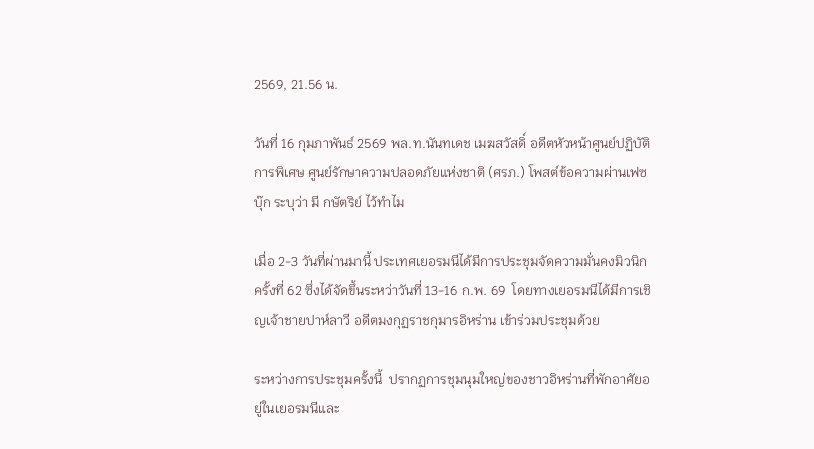2569, 21.56 น.

วันที่ 16 กุมภาพันธ์ 2569 พล.ท.นันทเดช เมฆสวัสดิ์ อดีตหัวหน้าศูนย์ปฏิบัติการพิเศษ ศูนย์รักษาความปลอดภัยแห่งชาติ (ศรภ.) โพสต์ข้อความผ่านเฟซบุ๊ก ระบุว่า มี กษัตริย์ ไว้ทำไม

เมื่อ 2-3 วันที่ผ่านมานี้ ประเทศเยอรมนีได้มีการประชุมจัดความมั่นคงมิวนิกครั้งที่ 62 ซึ่งได้จัดขึ้นระหว่าวันที่ 13-16 ก.พ. 69  โดยทางเยอรมนีได้มีการเชิญเจ้าชายปาห์ลาวี อดีตมงกุฏราชกุมารอิหร่าน เข้าร่วมประชุมด้วย

ระหว่างการประชุมครั้งนี้  ปรากฏการชุมนุมใหญ่ของชาวอิหร่านที่พักอาศัยอยู่ในเยอรมนีและ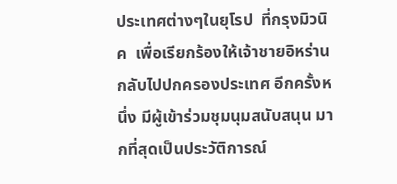ประเทศต่างๆในยุโรป  ที่กรุงมิวนิค  เพื่อเรียกร้องให้เจ้าชายอิหร่าน กลับไปปกครองประเทศ อีกครั้งหนึ่ง มีผู้เข้าร่วมชุมนุมสนับสนุน มากที่สุดเป็นประวัติการณ์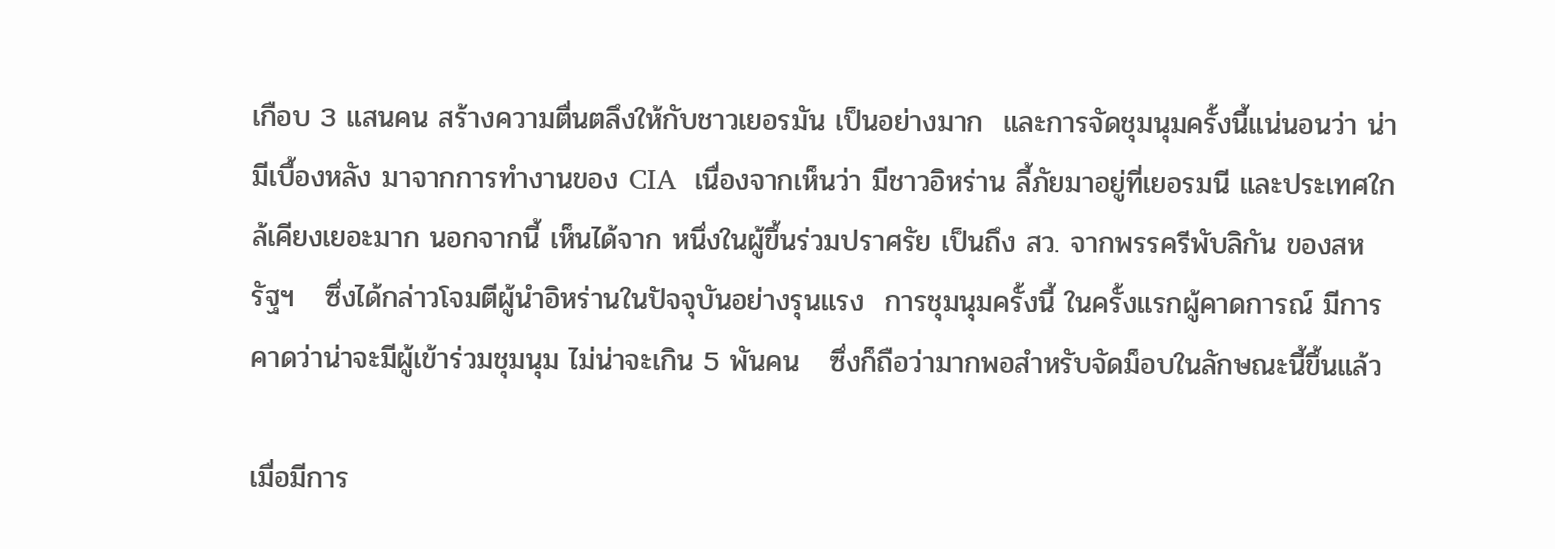เกือบ 3 แสนคน สร้างความตื่นตลึงให้กับชาวเยอรมัน เป็นอย่างมาก  และการจัดชุมนุมครั้งนี้แน่นอนว่า น่ามีเบื้องหลัง มาจากการทำงานของ CIA  เนื่องจากเห็นว่า มีชาวอิหร่าน ลี้ภัยมาอยู่ที่เยอรมนี และประเทศใกล้เคียงเยอะมาก นอกจากนี้ เห็นได้จาก หนึ่งในผู้ขึ้นร่วมปราศรัย เป็นถึง สว. จากพรรครีพับลิกัน ของสหรัฐฯ   ซึ่งได้กล่าวโจมตีผู้นำอิหร่านในปัจจุบันอย่างรุนแรง  การชุมนุมครั้งนี้ ในครั้งแรกผู้คาดการณ์ มีการคาดว่าน่าจะมีผู้เข้าร่วมชุมนุม ไม่น่าจะเกิน 5 พันคน   ซึ่งก็ถือว่ามากพอสำหรับจัดม็อบในลักษณะนี้ขึ้นแล้ว

เมื่อมีการ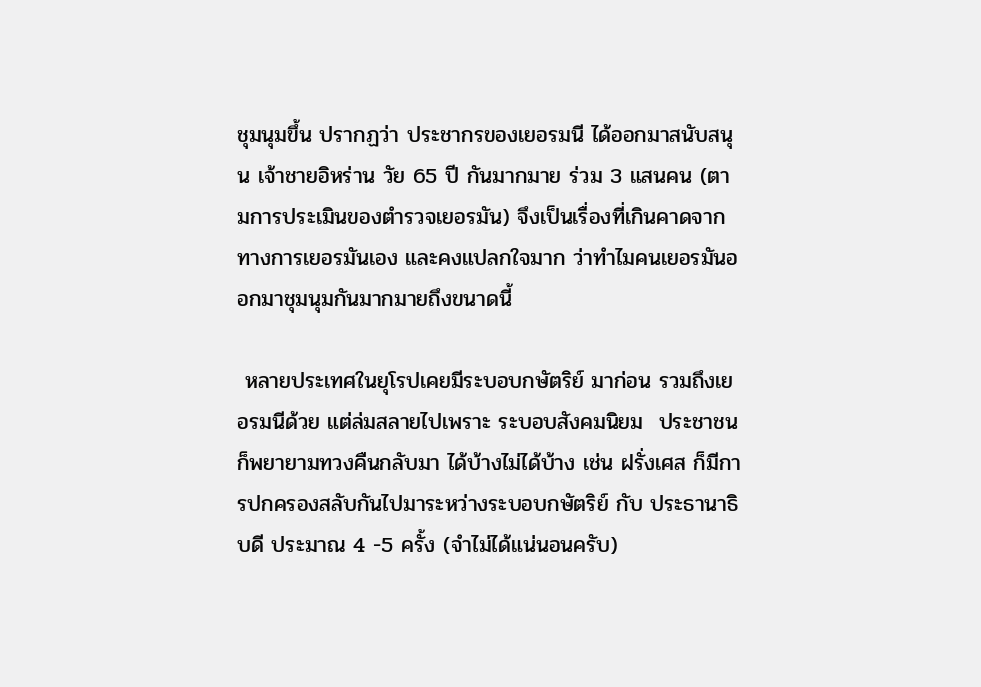ชุมนุมขึ้น ปรากฏว่า ประชากรของเยอรมนี ได้ออกมาสนับสนุน เจ้าชายอิหร่าน วัย 65 ปี กันมากมาย ร่วม 3 แสนคน (ตามการประเมินของตำรวจเยอรมัน) จึงเป็นเรื่องที่เกินคาดจากทางการเยอรมันเอง และคงแปลกใจมาก ว่าทำไมคนเยอรมันออกมาชุมนุมกันมากมายถึงขนาดนี้

 หลายประเทศในยุโรปเคยมีระบอบกษัตริย์ มาก่อน รวมถึงเยอรมนีด้วย แต่ล่มสลายไปเพราะ ระบอบสังคมนิยม  ประชาชนก็พยายามทวงคืนกลับมา ได้บ้างไม่ได้บ้าง เช่น ฝรั่งเศส ก็มีการปกครองสลับกันไปมาระหว่างระบอบกษัตริย์ กับ ประธานาธิบดี ประมาณ 4 -5 ครั้ง (จำไม่ได้แน่นอนครับ)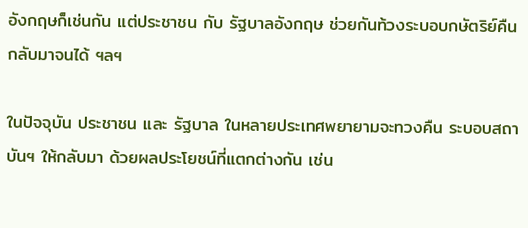อังกฤษก็เช่นกัน แต่ประชาชน กับ รัฐบาลอังกฤษ ช่วยกันท้วงระบอบกษัตริย์คืนกลับมาจนได้ ฯลฯ

ในปัจจุบัน ประชาชน และ รัฐบาล ในหลายประเทศพยายามจะทวงคืน ระบอบสถาบันฯ ให้กลับมา ด้วยผลประโยชน์ที่แตกต่างกัน เช่น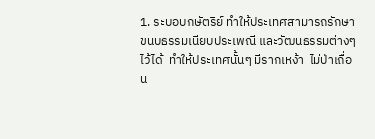1. ระบอบกษัตริย์ ทำให้ประเทศสามารถรักษาขนบธรรมเนียบประเพณี และวัฒนธรรมต่างๆไว้ได้  ทำให้ประเทศนั้นๆ มีรากเหง้า  ไม่ป่าเถื่อน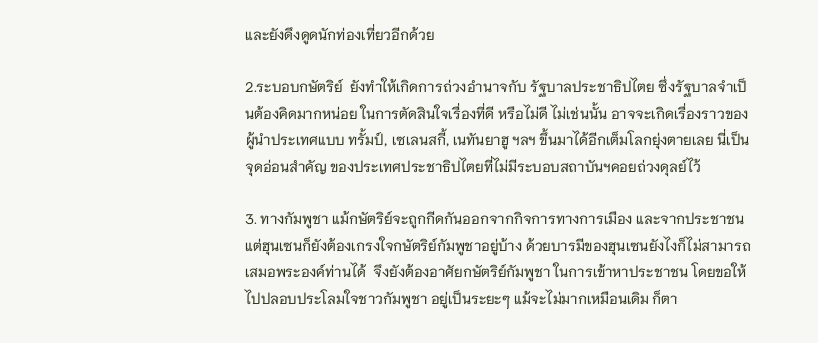และยังดึงดูดนักท่องเที่ยวอีกด้วย

2.ระบอบกษัตริย์  ยังทำให้เกิดการถ่วงอำนาจกับ รัฐบาลประชาธิปไตย ซึ่งรัฐบาลจำเป็นต้องคิดมากหน่อย ในการตัดสินใจเรื่องที่ดี หรือไม่ดี ไม่เช่นนั้น อาจจะเกิดเรื่องราวของผู้นำประเทศแบบ ทรั้มป์, เซเลนสกี้, เนทันยาฮู ฯลฯ ขึ้นมาได้อีกเต็มโลกยุ่งตายเลย นี่เป็นจุดอ่อนสำคัญ ของประเทศประชาธิปไตยที่ไม่มีระบอบสถาบันฯคอยถ่วงดุลย์ไว้

3. ทางกัมพูชา แม้กษัตริย์จะถูกกีดกันออกจากกิจการทางการเมือง และจากประชาชน แต่ฮุนเซนก็ยังต้องเกรงใจกษัตริย์กัมพูชาอยู่บ้าง ด้วยบารมีของฮุนเซนยังไงก็ไม่สามารถเสมอพระองค์ท่านได้  จึงยังต้องอาศัยกษัตริย์กัมพูชา ในการเข้าหาประชาชน โดยขอให้ไปปลอบประโลมใจชาวกัมพูชา อยู่เป็นระยะๆ แม้จะไม่มากเหมือนเดิม ก็ตา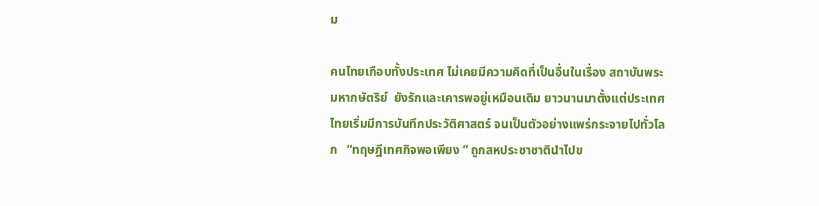ม

คนไทยเกือบทั้งประเทศ ไม่เคยมีความคิดที่เป็นอื่นในเรื่อง สถาบันพระมหากษัตริย์  ยังรักและเคารพอยู่เหมือนเดิม ยาวนานมาตั้งแต่ประเทศไทยเริ่มมีการบันทึกประวัติศาสตร์ จนเป็นตัวอย่างแพร่กระจายไปทั่วโลก   “ทฤษฎีเทศกิจพอเพียง ” ถูกสหประชาชาตินำไปข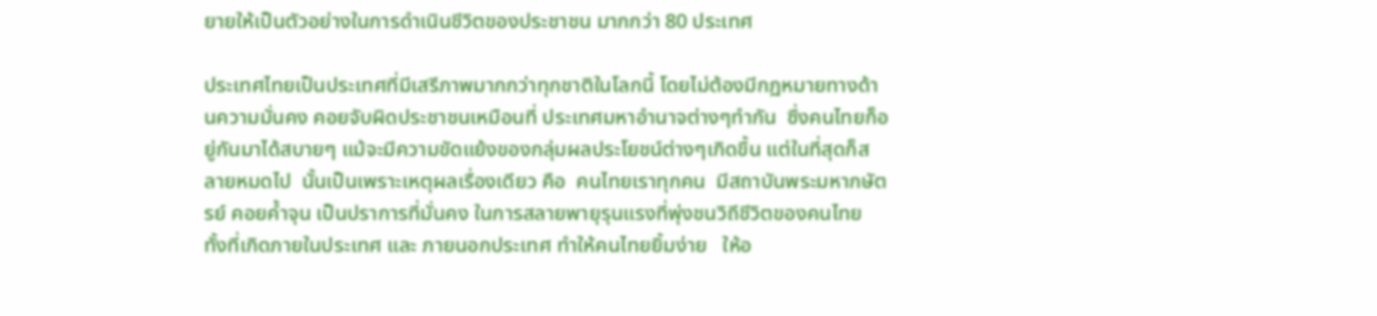ยายให้เป็นตัวอย่างในการดำเนินชีวิตของประชาชน มากกว่า 80 ประเทศ

ประเทศไทยเป็นประเทศที่มีเสรีภาพมากกว่าทุกชาติในโลกนี้ โดยไม่ต้องมีกฏหมายทางด้านความมั่นคง คอยจับผิดประชาชนเหมือนที่ ประเทศมหาอำนาจต่างๆทำกัน  ซึ่งคนไทยก็อยู่กันมาได้สบายๆ แม้จะมีความขัดแย้งของกลุ่มผลประโยชน์ต่างๆเกิดขึ้น แต่ในที่สุดก็สลายหมดไป  นั้นเป็นเพราะเหตุผลเรื่องเดียว คือ  คนไทยเราทุกคน  มีสถาบันพระมหากษัตรย์ คอยค้ำจุน เป็นปราการที่มั่นคง ในการสลายพายุรุนแรงที่พุ่งชนวิถีชีวิตของคนไทย ทั้งที่เกิดภายในประเทศ และ ภายนอกประเทศ ทำให้คนไทยยิ้มง่าย   ให้อ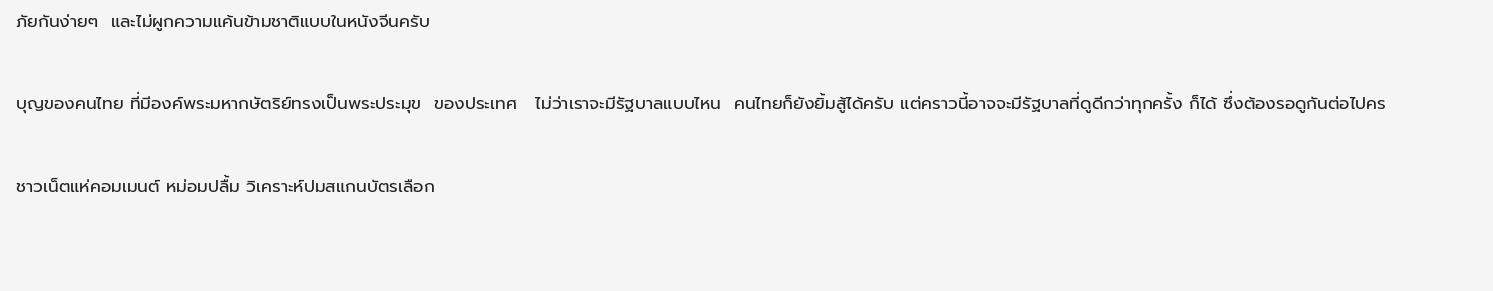ภัยกันง่ายๆ  และไม่ผูกความแค้นข้ามชาติแบบในหนังจีนครับ

บุญของคนไทย ที่มีองค์พระมหากษัตริย์ทรงเป็นพระประมุข  ของประเทศ   ไม่ว่าเราจะมีรัฐบาลแบบไหน  คนไทยก็ยังยิ้มสู้ได้ครับ แต่คราวนี้อาจจะมีรัฐบาลที่ดูดีกว่าทุกครั้ง ก็ได้ ซึ่งต้องรอดูกันต่อไปคร

ชาวเน็ตแห่คอมเมนต์ หม่อมปลื้ม วิเคราะห์ปมสแกนบัตรเลือก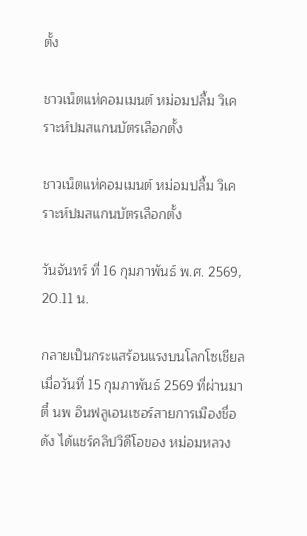ตั้ง

ชาวเน็ตแห่คอมเมนต์ หม่อมปลื้ม วิเคราะห์ปมสแกนบัตรเลือกตั้ง

ชาวเน็ตแห่คอมเมนต์ หม่อมปลื้ม วิเคราะห์ปมสแกนบัตรเลือกตั้ง

วันจันทร์ ที่ 16 กุมภาพันธ์ พ.ศ. 2569, 20.11 น.

กลายเป็นกระแสร้อนแรงบนโลกโซเชียล เมื่อวันที่ 15 กุมภาพันธ์ 2569 ที่ผ่านมา ตี๋ นพ อินฟลูเอนเซอร์สายการเมืองชื่อดัง ได้แชร์คลิปวิดีโอของ หม่อมหลวง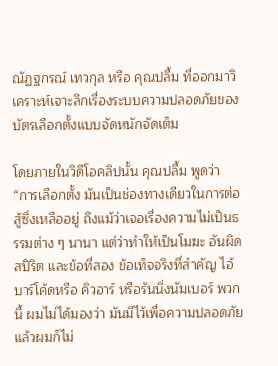ณัฏฐกรณ์ เทวกุล หรือ คุณปลื้ม ที่ออกมาวิเคราะห์เจาะลึกเรื่องระบบความปลอดภัยของบัตรเลือกตั้งแบบจัดหนักจัดเต็ม

โดยภายในวิดีโอคลิปนั้น คุณปลื้ม พูดว่า “การเลือกตั้ง มันเป็นช่องทางเดียวในการต่อสู้ซึ่งเหลืออยู่ ถึงแม้ว่าเจอเรื่องความไม่เป็นธรรมต่าง ๆ นานา แต่ว่าทำให้เป็นโมฆะ อันผิดสปิริต และข้อที่สอง ข้อเท็จจริงที่สำคัญ ไอ้บาร์โค้ดหรือ คิวอาร์ หรือรันนิ่งนัมเบอร์ พวกนี้ ผมไม่ได้มองว่า มันมีไว้เพื่อความปลอดภัย แล้วผมก็ไม่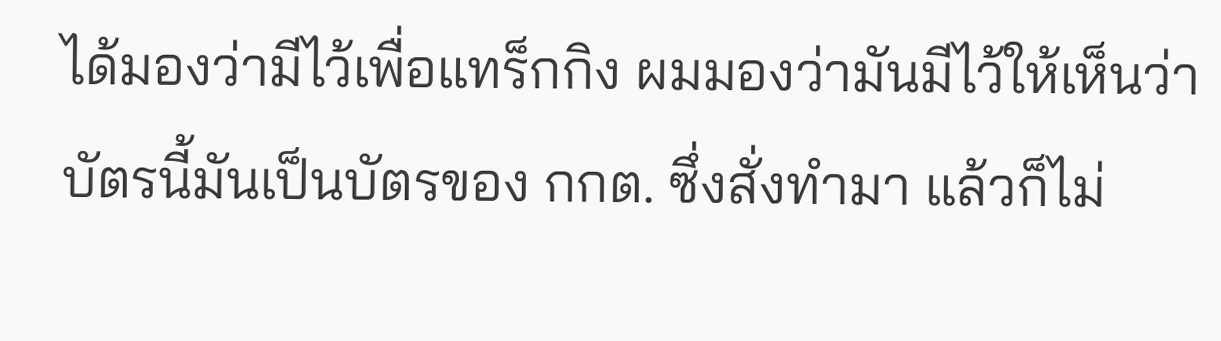ได้มองว่ามีไว้เพื่อแทร็กกิง ผมมองว่ามันมีไว้ให้เห็นว่าบัตรนี้มันเป็นบัตรของ กกต. ซึ่งสั่งทำมา แล้วก็ไม่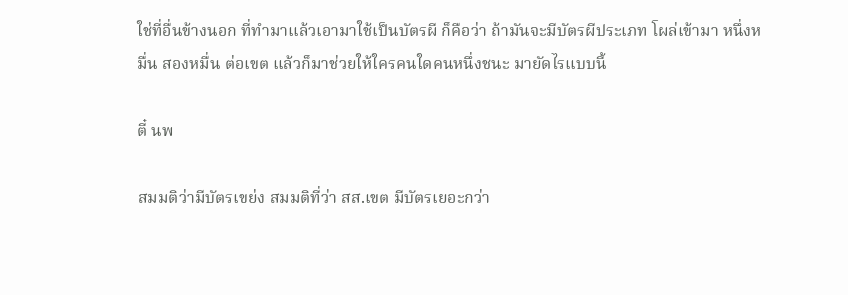ใช่ที่อื่นข้างนอก ที่ทำมาแล้วเอามาใช้เป็นบัตรผี ก็คือว่า ถ้ามันจะมีบัตรผีประเภท โผล่เข้ามา หนึ่งหมื่น สองหมื่น ต่อเขต แล้วก็มาช่วยให้ใครคนใดคนหนึ่งชนะ มายัดไรแบบนี้

ตี๋ นพ

สมมติว่ามีบัตรเขย่ง สมมติที่ว่า สส.เขต มีบัตรเยอะกว่า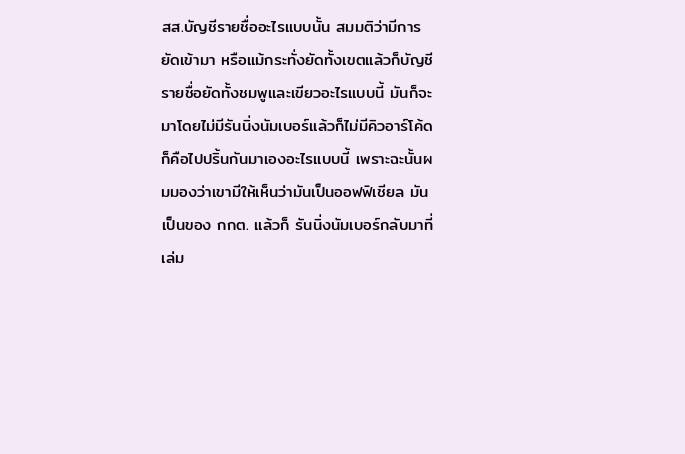สส.บัญชีรายชื่ออะไรแบบนั้น สมมติว่ามีการยัดเข้ามา หรือแม้กระทั่งยัดทั้งเขตแล้วก็บัญชีรายชื่อยัดทั้งชมพูและเขียวอะไรแบบนี้ มันก็จะมาโดยไม่มีรันนิ่งนัมเบอร์แล้วก็ไม่มีคิวอาร์โค้ด ก็คือไปปริ้นกันมาเองอะไรแบบนี้ เพราะฉะนั้นผมมองว่าเขามีให้เห็นว่ามันเป็นออฟฟิเชียล มันเป็นของ กกต. แล้วก็ รันนิ่งนัมเบอร์กลับมาที่เล่ม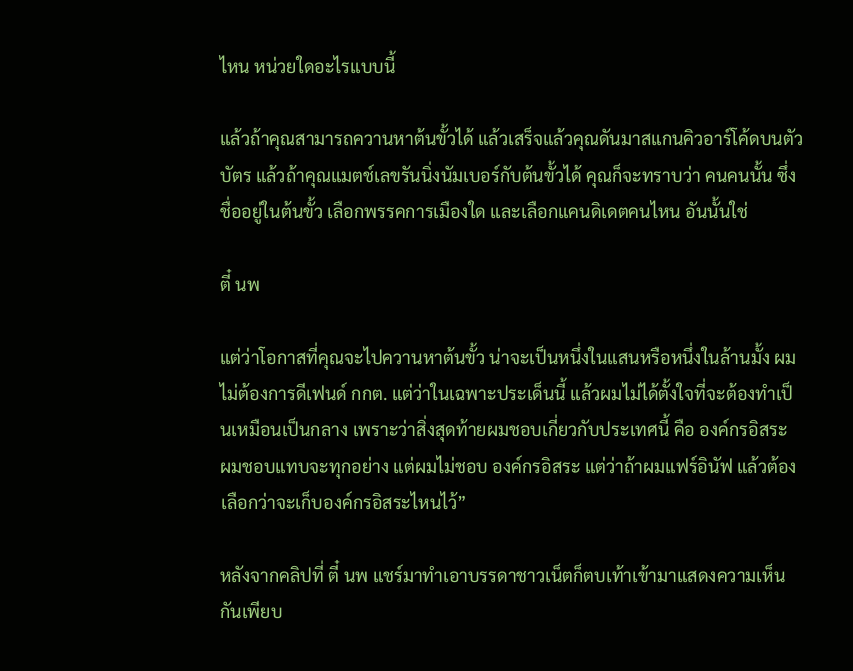ไหน หน่วยใดอะไรแบบนี้

แล้วถ้าคุณสามารถควานหาต้นขั้วได้ แล้วเสร็จแล้วคุณดันมาสแกนคิวอาร์โค้ดบนตัวบัตร แล้วถ้าคุณแมตช์เลขรันนิ่งนัมเบอร์กับต้นขั้วได้ คุณก็จะทราบว่า คนคนนั้น ซึ่งชื่ออยู่ในต้นขั้ว เลือกพรรคการเมืองใด และเลือกแคนดิเดตคนไหน อันนั้นใช่

ตี๋ นพ

แต่ว่าโอกาสที่คุณจะไปควานหาต้นขั้ว น่าจะเป็นหนึ่งในแสนหรือหนึ่งในล้านมั้ง ผมไม่ต้องการดีเฟนด์ กกต. แต่ว่าในเฉพาะประเด็นนี้ แล้วผมไม่ได้ตั้งใจที่จะต้องทำเป็นเหมือนเป็นกลาง เพราะว่าสิ่งสุดท้ายผมชอบเกี่ยวกับประเทศนี้ คือ องค์กรอิสระ ผมชอบแทบจะทุกอย่าง แต่ผมไม่ชอบ องค์กรอิสระ แต่ว่าถ้าผมแฟร์อินัฟ แล้วต้องเลือกว่าจะเก็บองค์กรอิสระไหนไว้”

หลังจากคลิปที่ ตี๋ นพ แชร์มาทำเอาบรรดาชาวเน็ตก็ตบเท้าเข้ามาแสดงความเห็นกันเพียบ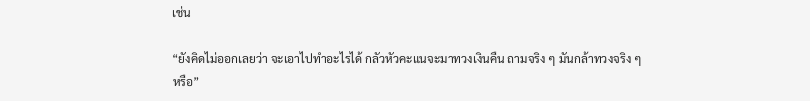เช่น

“ยังคิดไม่ออกเลยว่า จะเอาไปทำอะไรได้ กลัวหัวคะแนจะมาทวงเงินคืน ถามจริง ๆ มันกล้าทวงจริง ๆ หรือ”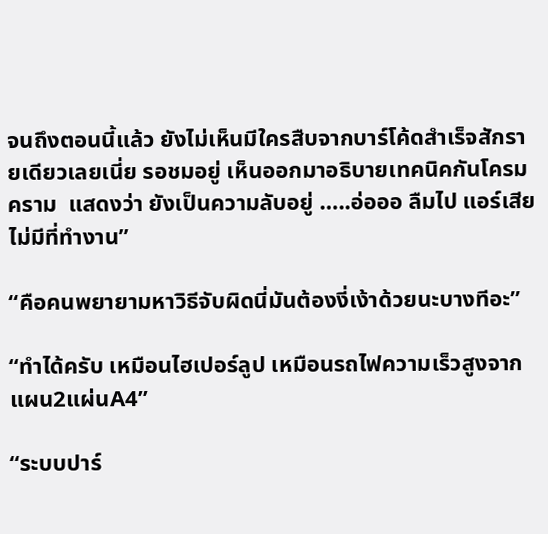จนถึงตอนนี้แล้ว ยังไม่เห็นมีใครสืบจากบาร์โค้ดสำเร็จสักรายเดียวเลยเนี่ย รอชมอยู่ เห็นออกมาอธิบายเทคนิคกันโครมคราม  แสดงว่า ยังเป็นความลับอยู่ …..อ่อออ ลืมไป แอร์เสีย ไม่มีที่ทำงาน”

“คือคนพยายามหาวิธีจับผิดนี่มันต้องงี่เง้าด้วยนะบางทีอะ”

“ทำได้ครับ เหมือนไฮเปอร์ลูป เหมือนรถไฟความเร็วสูงจากแผน2แผ่นA4”

“ระบบปาร์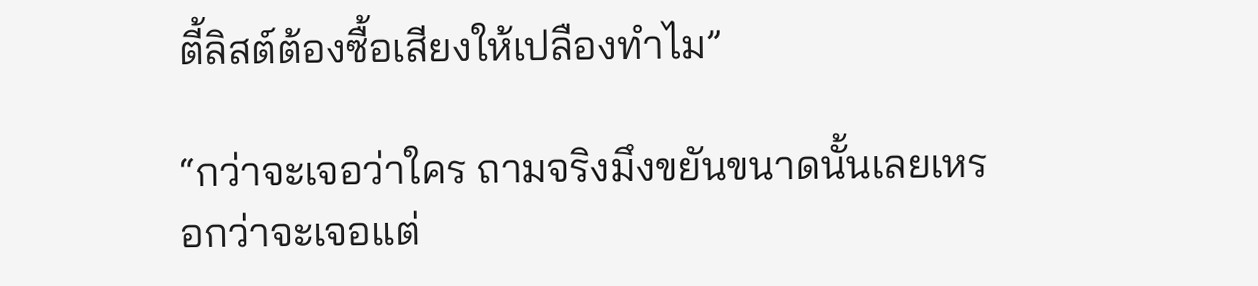ตี้ลิสต์ต้องซื้อเสียงให้เปลืองทำไม”

“กว่าจะเจอว่าใคร ถามจริงมึงขยันขนาดนั้นเลยเหรอกว่าจะเจอแต่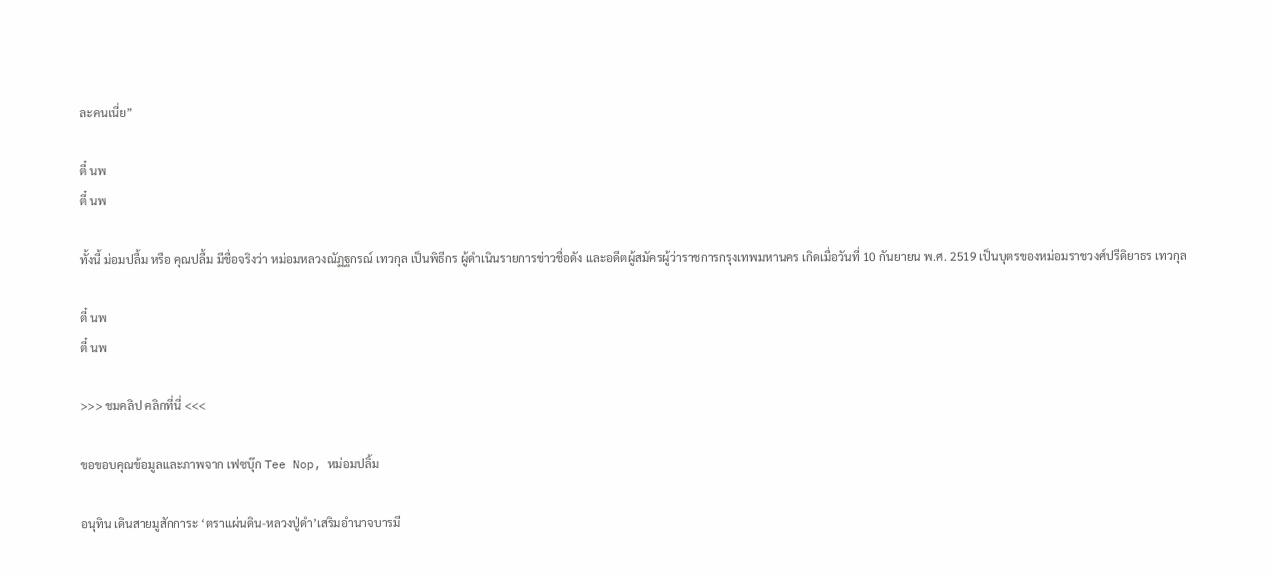ละคนเนี่ย”

ตี๋ นพ
ตี๋ นพ

ทั้งนี้ ม่อมปลื้ม หรือ คุณปลื้ม มีชื่อจริงว่า หม่อมหลวงณัฏฐกรณ์ เทวกุล เป็นพิธีกร ผู้ดำเนินรายการข่าวชื่อดัง และอดีตผู้สมัครผู้ว่าราชการกรุงเทพมหานคร เกิดเมื่อวันที่ 10 กันยายน พ.ศ. 2519 เป็นบุตรของหม่อมราชวงศ์ปรีดิยาธร เทวกุล

ตี๋ นพ
ตี๋ นพ

>>> ชมคลิป คลิกที่นี่ <<<

ขอขอบคุณข้อมูลและภาพจาก เฟซบุ๊ก Tee Nop, หม่อมปลิ้ม

อนุทิน เดินสายมูสักการะ ‘ตราแผ่นดิน-หลวงปู่ดำ’เสริมอำนาจบารมี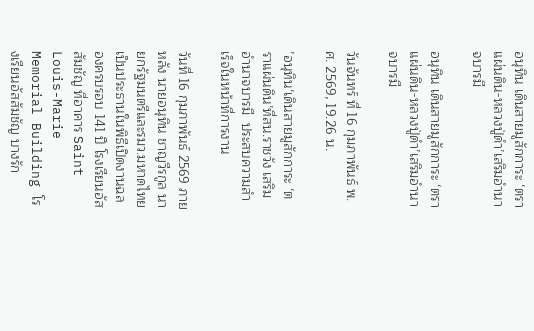อนุทิน เดินสายมูสักการะ ‘ตราแผ่นดิน-หลวงปู่ดำ’เสริมอำนาจบารมี

อนุทิน เดินสายมูสักการะ ‘ตราแผ่นดิน-หลวงปู่ดำ’เสริมอำนาจบารมี

วันจันทร์ ที่ 16 กุมภาพันธ์ พ.ศ. 2569, 19.26 น.

’อนุทิน‘เดินสายมูสักการะ ‘ตราแผ่นดิน’ที่สน.ราชวัง เสริมอำนาจบารมี  ประสบความสำเร็จในหน้าที่การงาน

วันที่ 16 กุมภาพันธ์ 2569 ภายหลัง นายอนุทิน ชาญวีรกูล นายกรัฐมนตรีและรมว.มหาดไทย เป็นประธานในพิธีเปิดงานฉลองครบรอบ 141 ปี โรงเรียนอัสสัมชัญ ที่อาคาร Saint Louis-Marie Memorial Building โรงเรียนอัสสัมชัญ บางรัก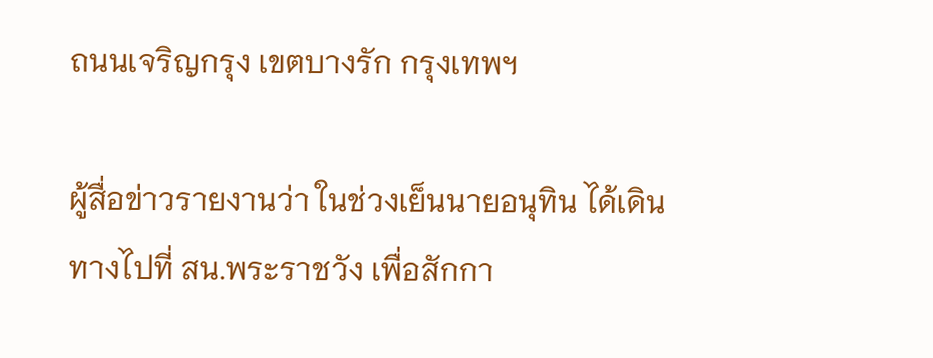ถนนเจริญกรุง เขตบางรัก กรุงเทพฯ

ผู้สื่อข่าวรายงานว่า ในช่วงเย็นนายอนุทิน ได้เดินทางไปที่ สน.พระราชวัง เพื่อสักกา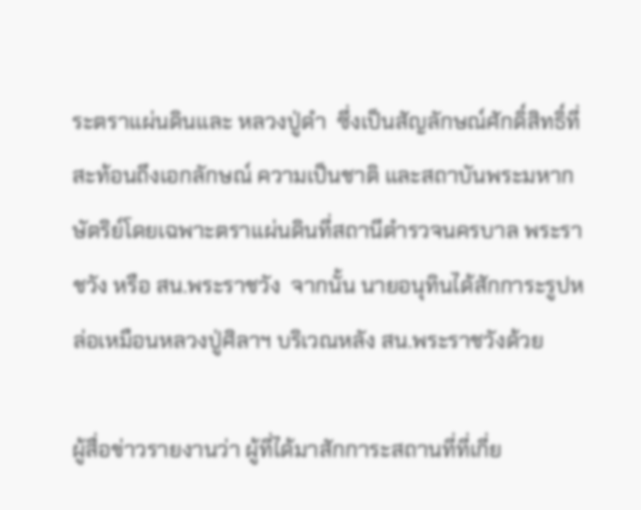ระตราแผ่นดินและ หลวงปู่ดำ  ซึ่งเป็นสัญลักษณ์ศักดิ์สิทธิ์ที่สะท้อนถึงเอกลักษณ์ ความเป็นชาติ และสถาบันพระมหากษัตริย์โดยเฉพาะตราแผ่นดินที่สถานีตำรวจนครบาล พระราชวัง หรือ สน.พระราชวัง  จากนั้น นายอนุทินได้สักการะรูปหล่อเหมือนหลวงปู่ศิลาฯ บริเวณหลัง สน.พระราชวังด้วย

ผู้สื่อข่าวรายงานว่า ผู้ที่ได้มาสักการะสถานที่ที่เกี่ย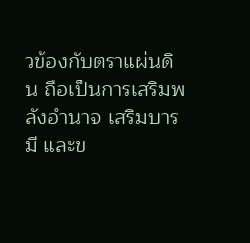วข้องกับตราแผ่นดิน ถือเป็นการเสริมพลังอำนาจ เสริมบารมี และข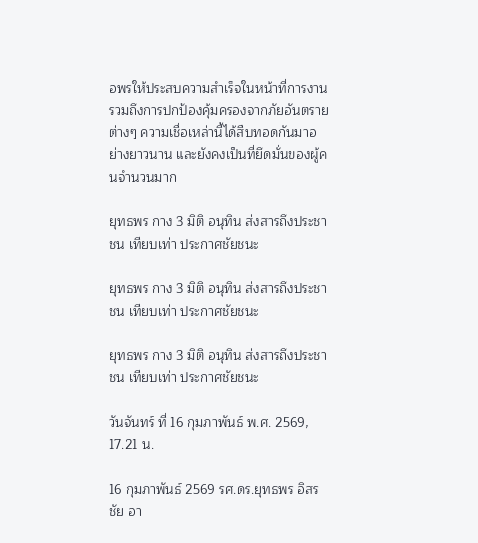อพรให้ประสบความสำเร็จในหน้าที่การงาน รวมถึงการปกป้องคุ้มครองจากภัยอันตรายต่างๆ ความเชื่อเหล่านี้ได้สืบทอดกันมาอย่างยาวนาน และยังคงเป็นที่ยึดมั่นของผู้คนจำนวนมาก

ยุทธพร กาง 3 มิติ อนุทิน ส่งสารถึงประชาชน เทียบเท่า ประกาศชัยชนะ

ยุทธพร กาง 3 มิติ อนุทิน ส่งสารถึงประชาชน เทียบเท่า ประกาศชัยชนะ

ยุทธพร กาง 3 มิติ อนุทิน ส่งสารถึงประชาชน เทียบเท่า ประกาศชัยชนะ

วันจันทร์ ที่ 16 กุมภาพันธ์ พ.ศ. 2569, 17.21 น.

16 กุมภาพันธ์ 2569 รศ.ดร.ยุทธพร อิสรชัย อา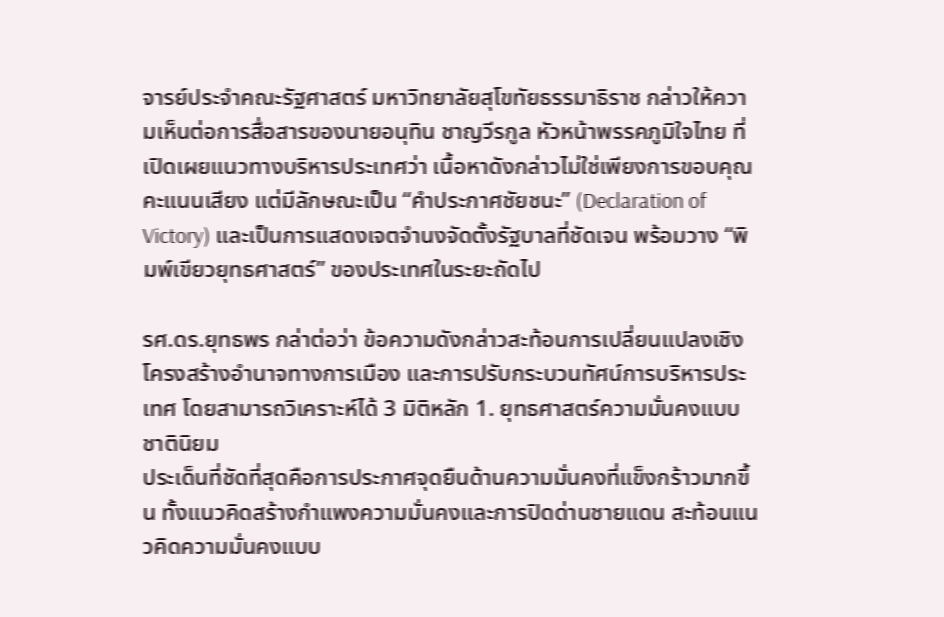จารย์ประจำคณะรัฐศาสตร์ มหาวิทยาลัยสุโขทัยธรรมาธิราช กล่าวให้ความเห็นต่อการสื่อสารของนายอนุทิน ชาญวีรกูล หัวหน้าพรรคภูมิใจไทย ที่เปิดเผยแนวทางบริหารประเทศว่า เนื้อหาดังกล่าวไม่ใช่เพียงการขอบคุณคะแนนเสียง แต่มีลักษณะเป็น “คำประกาศชัยชนะ” (Declaration of Victory) และเป็นการแสดงเจตจำนงจัดตั้งรัฐบาลที่ชัดเจน พร้อมวาง “พิมพ์เขียวยุทธศาสตร์” ของประเทศในระยะถัดไป

รศ.ดร.ยุทธพร กล่าต่อว่า ข้อความดังกล่าวสะท้อนการเปลี่ยนแปลงเชิงโครงสร้างอำนาจทางการเมือง และการปรับกระบวนทัศน์การบริหารประเทศ โดยสามารถวิเคราะห์ได้ 3 มิติหลัก 1. ยุทธศาสตร์ความมั่นคงแบบชาตินิยม
ประเด็นที่ชัดที่สุดคือการประกาศจุดยืนด้านความมั่นคงที่แข็งกร้าวมากขึ้น ทั้งแนวคิดสร้างกำแพงความมั่นคงและการปิดด่านชายแดน สะท้อนแนวคิดความมั่นคงแบบ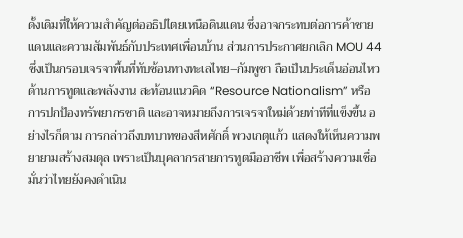ดั้งเดิมที่ให้ความสำคัญต่ออธิปไตยเหนือดินแดน ซึ่งอาจกระทบต่อการค้าชายแดนและความสัมพันธ์กับประเทศเพื่อนบ้าน ส่วนการประกาศยกเลิก MOU 44 ซึ่งเป็นกรอบเจรจาพื้นที่ทับซ้อนทางทะเลไทย–กัมพูชา ถือเป็นประเด็นอ่อนไหวด้านการทูตและพลังงาน สะท้อนแนวคิด “Resource Nationalism” หรือการปกป้องทรัพยากรชาติ และอาจหมายถึงการเจรจาใหม่ด้วยท่าทีที่แข็งขึ้น อย่างไรก็ตาม การกล่าวถึงบทบาทของสีหศักดิ์ พวงเกตุแก้ว แสดงให้เห็นความพยายามสร้างสมดุล เพราะเป็นบุคลากรสายการทูตมืออาชีพ เพื่อสร้างความเชื่อมั่นว่าไทยยังคงดำเนิน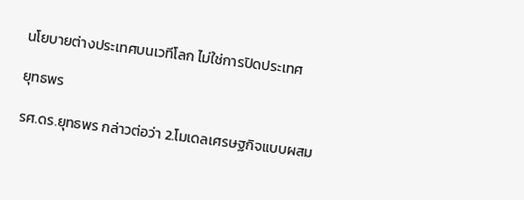นโยบายต่างประเทศบนเวทีโลก ไม่ใช่การปิดประเทศ

ยุทธพร

รศ.ดร.ยุทธพร กล่าวต่อว่า 2.โมเดลเศรษฐกิจแบบผสม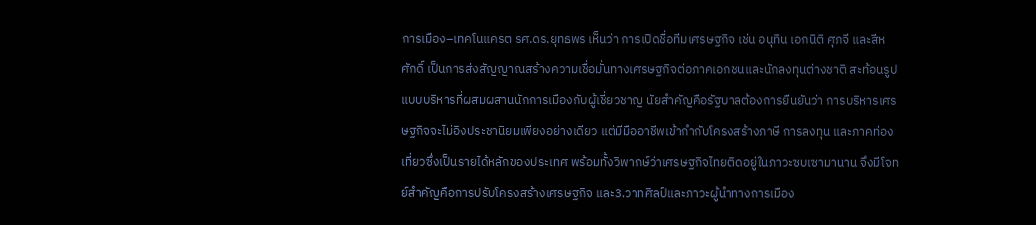การเมือง–เทคโนแครต รศ.ดร.ยุทธพร เห็นว่า การเปิดชื่อทีมเศรษฐกิจ เช่น อนุทิน เอกนิติ ศุภจี และสีหศักดิ์ เป็นการส่งสัญญาณสร้างความเชื่อมั่นทางเศรษฐกิจต่อภาคเอกชนและนักลงทุนต่างชาติ สะท้อนรูปแบบบริหารที่ผสมผสานนักการเมืองกับผู้เชี่ยวชาญ นัยสำคัญคือรัฐบาลต้องการยืนยันว่า การบริหารเศรษฐกิจจะไม่อิงประชานิยมเพียงอย่างเดียว แต่มีมืออาชีพเข้ากำกับโครงสร้างภาษี การลงทุน และภาคท่องเที่ยวซึ่งเป็นรายได้หลักของประเทศ พร้อมทั้งวิพากษ์ว่าเศรษฐกิจไทยติดอยู่ในภาวะซบเซามานาน จึงมีโจทย์สำคัญคือการปรับโครงสร้างเศรษฐกิจ และ3.วาทศิลป์และภาวะผู้นำทางการเมือง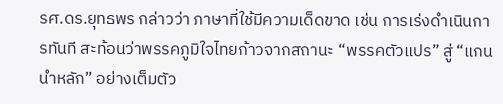รศ.ดร.ยุทธพร กล่าวว่า ภาษาที่ใช้มีความเด็ดขาด เช่น การเร่งดำเนินการทันที สะท้อนว่าพรรคภูมิใจไทยก้าวจากสถานะ “พรรคตัวแปร” สู่ “แกนนำหลัก” อย่างเต็มตัว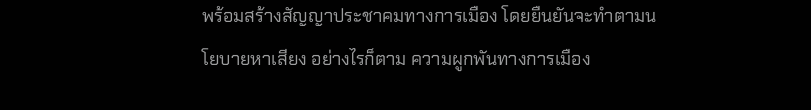พร้อมสร้างสัญญาประชาคมทางการเมือง โดยยืนยันจะทำตามนโยบายหาเสียง อย่างไรก็ตาม ความผูกพันทางการเมือง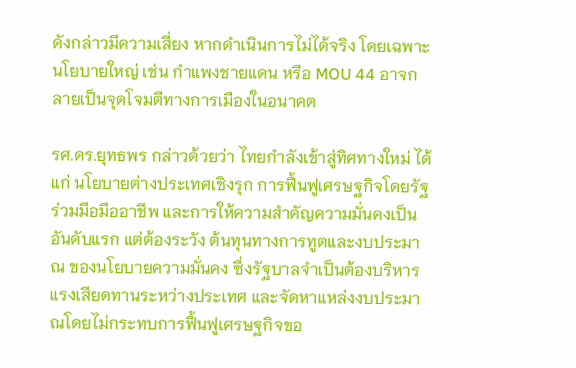ดังกล่าวมีความเสี่ยง หากดำเนินการไม่ได้จริง โดยเฉพาะนโยบายใหญ่ เช่น กำแพงชายแดน หรือ MOU 44 อาจกลายเป็นจุดโจมตีทางการเมืองในอนาคต

รศ.ดร.ยุทธพร กล่าวด้วยว่า ไทยกำลังเข้าสู่ทิศทางใหม่ ได้แก่ นโยบายต่างประเทศเชิงรุก การฟื้นฟูเศรษฐกิจโดยรัฐร่วมมือมืออาชีพ และการให้ความสำคัญความมั่นคงเป็นอันดับแรก แต่ต้องระวัง ต้นทุนทางการทูตและงบประมาณ ของนโยบายความมั่นคง ซึ่งรัฐบาลจำเป็นต้องบริหารแรงเสียดทานระหว่างประเทศ และจัดหาแหล่งงบประมาณโดยไม่กระทบการฟื้นฟูเศรษฐกิจขอ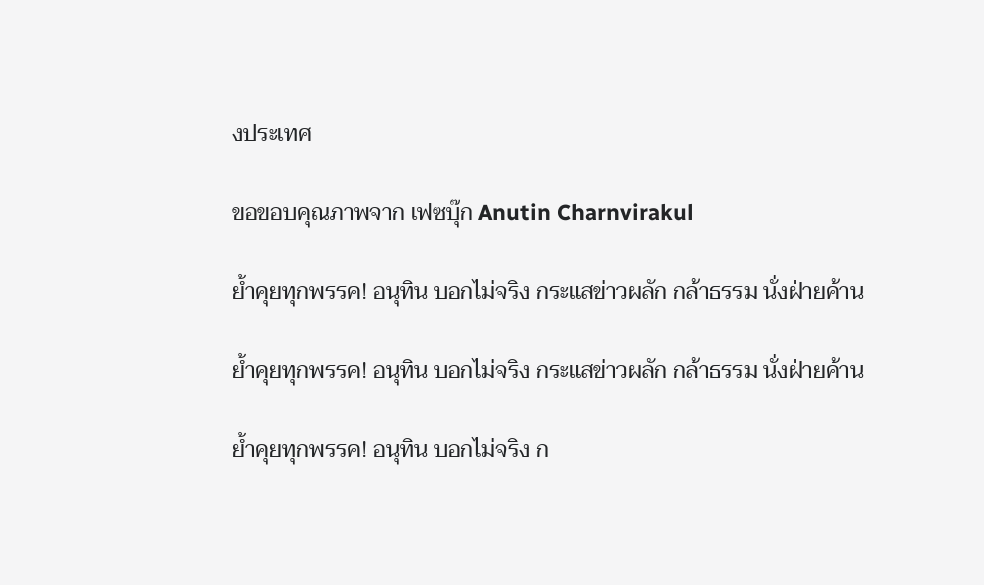งประเทศ

ขอขอบคุณภาพจาก เฟซบุ๊ก Anutin Charnvirakul

ย้ำคุยทุกพรรค! อนุทิน บอกไม่จริง กระแสข่าวผลัก กล้าธรรม นั่งฝ่ายค้าน

ย้ำคุยทุกพรรค! อนุทิน บอกไม่จริง กระแสข่าวผลัก กล้าธรรม นั่งฝ่ายค้าน

ย้ำคุยทุกพรรค! อนุทิน บอกไม่จริง ก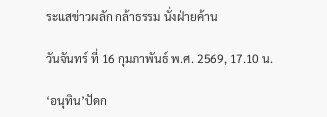ระแสข่าวผลัก กล้าธรรม นั่งฝ่ายค้าน

วันจันทร์ ที่ 16 กุมภาพันธ์ พ.ศ. 2569, 17.10 น.

‘อนุทิน’ปัดก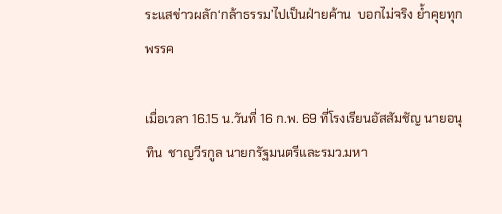ระแสข่าวผลัก‘กล้าธรรม’ไปเป็นฝ่ายค้าน  บอกไม่จริง ย้ำคุยทุกพรรค

เมื่อเวลา 16.15 น.วันที่ 16 ก.พ. 69 ที่โรงเรียนอัสสัมชัญ นายอนุทิน  ชาญวีรกูล นายกรัฐมนตรีและรมว.มหา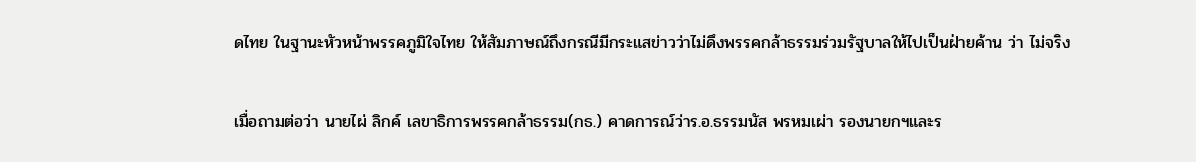ดไทย ในฐานะหัวหน้าพรรคภูมิใจไทย ให้สัมภาษณ์ถึงกรณีมีกระแสข่าวว่าไม่ดึงพรรคกล้าธรรมร่วมรัฐบาลให้ไปเป็นฝ่ายค้าน ว่า ไม่จริง

เมื่อถามต่อว่า นายไผ่ ลิกค์ เลขาธิการพรรคกล้าธรรม(กธ.) คาดการณ์ว่าร.อ.ธรรมนัส พรหมเผ่า รองนายกฯและร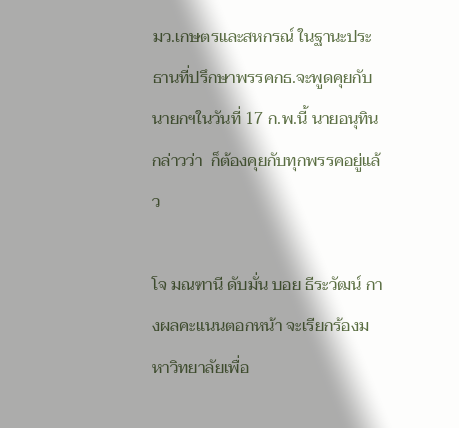มว.เกษตรและสหกรณ์ ในฐานะประธานที่ปรึกษาพรรคกธ.จะพูดคุยกับนายกฯในวันที่ 17 ก.พ.นี้ นายอนุทิน กล่าวว่า  ก็ต้องคุยกับทุกพรรคอยู่แล้ว

โจ มณฑานี ดับมั่น บอย ธีระวัฒน์ กางผลคะแนนตอกหน้า จะเรียกร้องมหาวิทยาลัยเพื่อ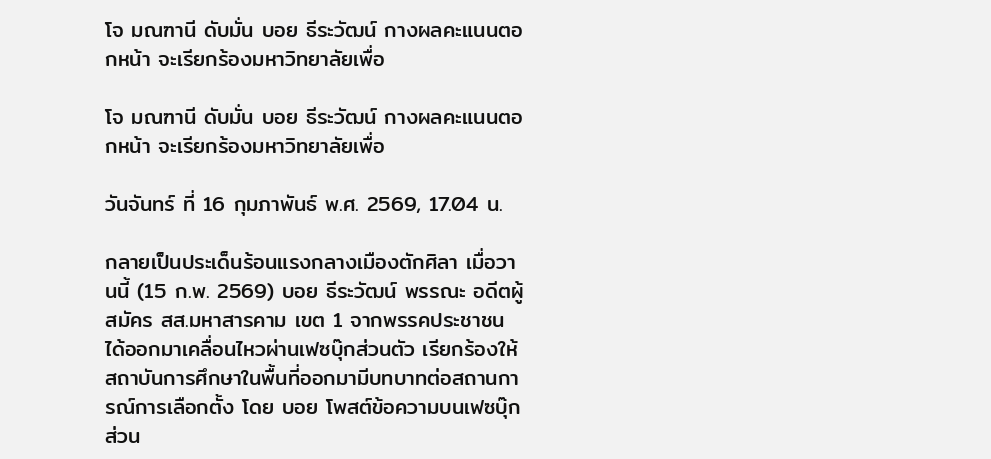โจ มณฑานี ดับมั่น บอย ธีระวัฒน์ กางผลคะแนนตอกหน้า จะเรียกร้องมหาวิทยาลัยเพื่อ

โจ มณฑานี ดับมั่น บอย ธีระวัฒน์ กางผลคะแนนตอกหน้า จะเรียกร้องมหาวิทยาลัยเพื่อ

วันจันทร์ ที่ 16 กุมภาพันธ์ พ.ศ. 2569, 17.04 น.

กลายเป็นประเด็นร้อนแรงกลางเมืองตักศิลา เมื่อวานนี้ (15 ก.พ. 2569) บอย ธีระวัฒน์ พรรณะ อดีตผู้สมัคร สส.มหาสารคาม เขต 1 จากพรรคประชาชน ได้ออกมาเคลื่อนไหวผ่านเฟซบุ๊กส่วนตัว เรียกร้องให้สถาบันการศึกษาในพื้นที่ออกมามีบทบาทต่อสถานการณ์การเลือกตั้ง โดย บอย โพสต์ข้อความบนเฟซบุ๊กส่วน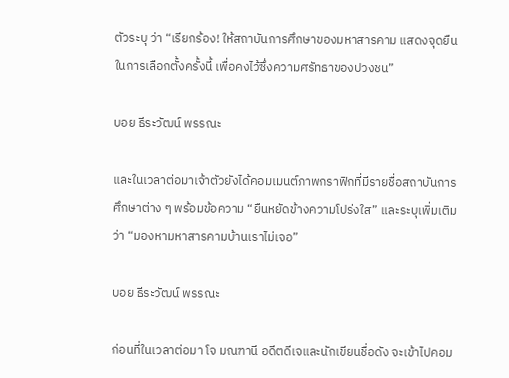ตัวระบุ ว่า “เรียกร้อง! ให้สถาบันการศึกษาของมหาสารคาม แสดงจุดยืนในการเลือกตั้งครั้งนี้ เพื่อคงไว้ซึ่งความศรัทธาของปวงชน”

บอย ธีระวัฒน์ พรรณะ

และในเวลาต่อมาเจ้าตัวยังได้คอมเมนต์ภาพกราฟิกที่มีรายชื่อสถาบันการศึกษาต่าง ๆ พร้อมข้อความ “ยืนหยัดข้างความโปร่งใส” และระบุเพิ่มเติม ว่า “มองหามหาสารคามบ้านเราไม่เจอ”

บอย ธีระวัฒน์ พรรณะ

ก่อนที่ในเวลาต่อมา โจ มณฑานี อดีตดีเจและนักเขียนชื่อดัง จะเข้าไปคอม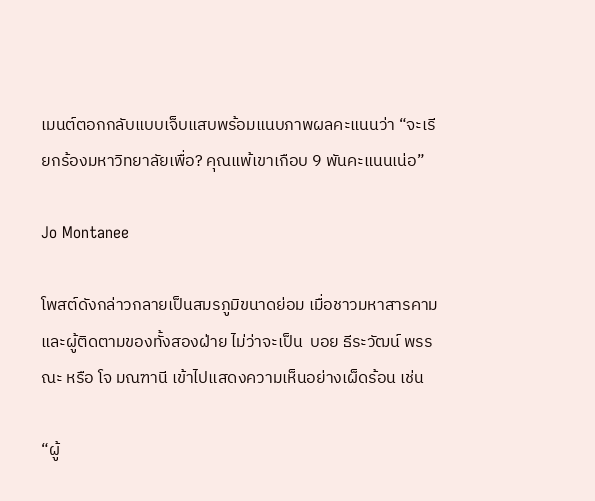เมนต์ตอกกลับแบบเจ็บแสบพร้อมแนบภาพผลคะแนนว่า “จะเรียกร้องมหาวิทยาลัยเพื่อ? คุณแพ้เขาเกือบ 9 พันคะแนนเน่อ”

Jo Montanee

โพสต์ดังกล่าวกลายเป็นสมรภูมิขนาดย่อม เมื่อชาวมหาสารคามและผู้ติดตามของทั้งสองฝ่าย ไม่ว่าจะเป็น  บอย ธีระวัฒน์ พรรณะ หรือ โจ มณฑานี เข้าไปแสดงความเห็นอย่างเผ็ดร้อน เช่น

“ผู้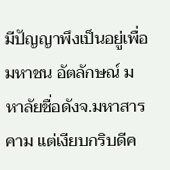มีปัญญาพึงเป็นอยู่เพื่อมหาชน อัตลักษณ์ มหาลัยชื่อดังจ.มหาสารคาม แต่เงียบกริบดีค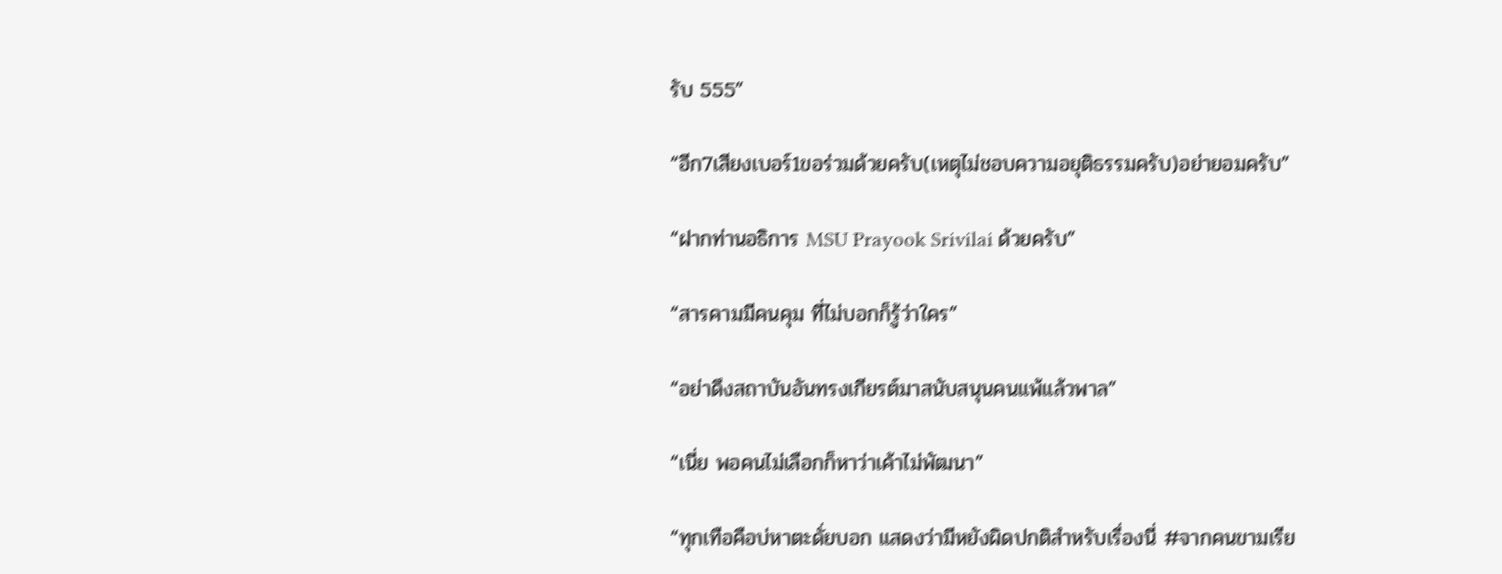รับ 555”

“อีก7เสียงเบอร์1ขอร่วมด้วยครับ(เหตุไม่ชอบความอยุติธรรมครับ)อย่ายอมครับ”

“ฝากท่านอธิการ MSU Prayook Srivilai ด้วยครับ”

“สารคามมีคนคุม ที่ไม่บอกก็รู้ว่าใคร”

“อย่าดึงสถาบันอันทรงเกียรต์มาสนับสนุนคนแพ้แล้วพาล”

“เนี่ย พอคนไม่เลือกก็หาว่าเค้าไม่พัฒนา”

“ทุกเทือคือบ่หาตะดั่ยบอก แสดงว่ามีหยังผิดปกติสำหรับเรื่องนี่ #จากคนขามเรีย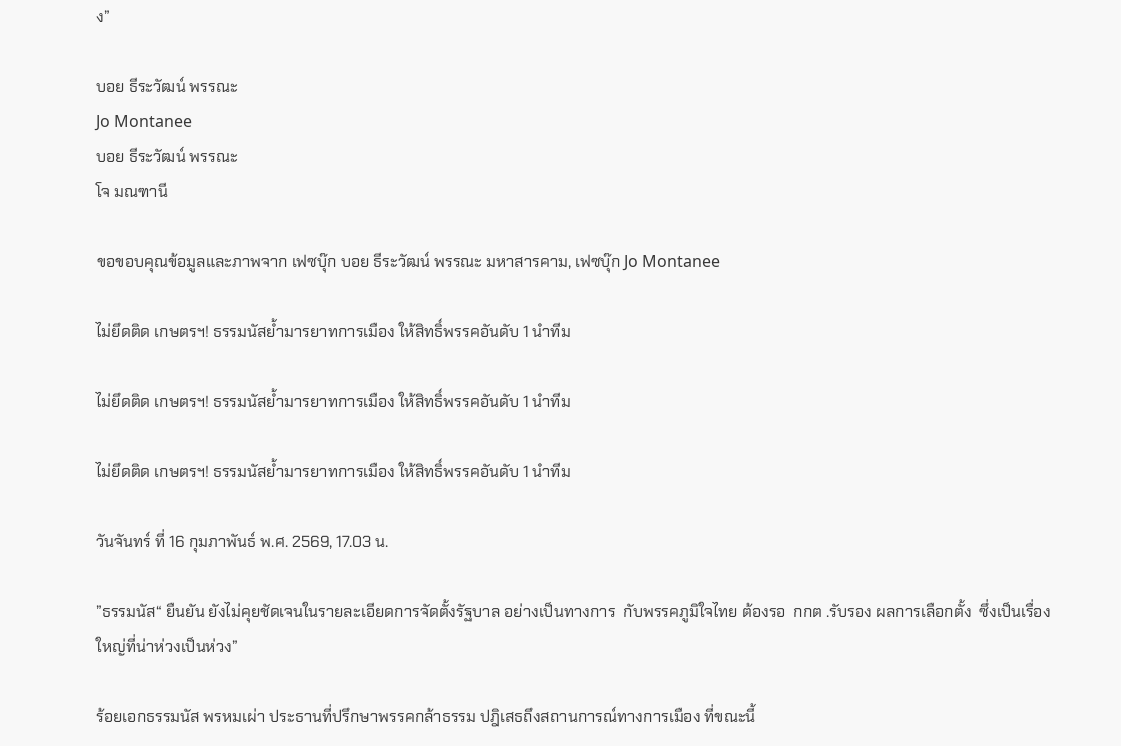ง”

บอย ธีระวัฒน์ พรรณะ
Jo Montanee
บอย ธีระวัฒน์ พรรณะ
โจ มณฑานี

ขอขอบคุณข้อมูลและภาพจาก เฟซบุ๊ก บอย ธีระวัฒน์ พรรณะ มหาสารคาม, เฟซบุ๊ก Jo Montanee

ไม่ยึดติด เกษตรฯ! ธรรมนัสย้ำมารยาทการเมือง ให้สิทธิ์พรรคอันดับ 1 นำทีม

ไม่ยึดติด เกษตรฯ! ธรรมนัสย้ำมารยาทการเมือง ให้สิทธิ์พรรคอันดับ 1 นำทีม

ไม่ยึดติด เกษตรฯ! ธรรมนัสย้ำมารยาทการเมือง ให้สิทธิ์พรรคอันดับ 1 นำทีม

วันจันทร์ ที่ 16 กุมภาพันธ์ พ.ศ. 2569, 17.03 น.

”ธรรมนัส“ ยืนยัน ยังไม่คุยชัดเจนในรายละเอียดการจัดตั้งรัฐบาล อย่างเป็นทางการ  กับพรรคภูมิใจไทย ต้องรอ  กกต .รับรอง ผลการเลือกตั้ง  ซึ่งเป็นเรื่องใหญ่ที่น่าห่วงเป็นห่วง”

ร้อยเอกธรรมนัส พรหมเผ่า ประธานที่ปรึกษาพรรคกล้าธรรม ปฎิเสธถึงสถานการณ์ทางการเมือง ที่ขณะนี้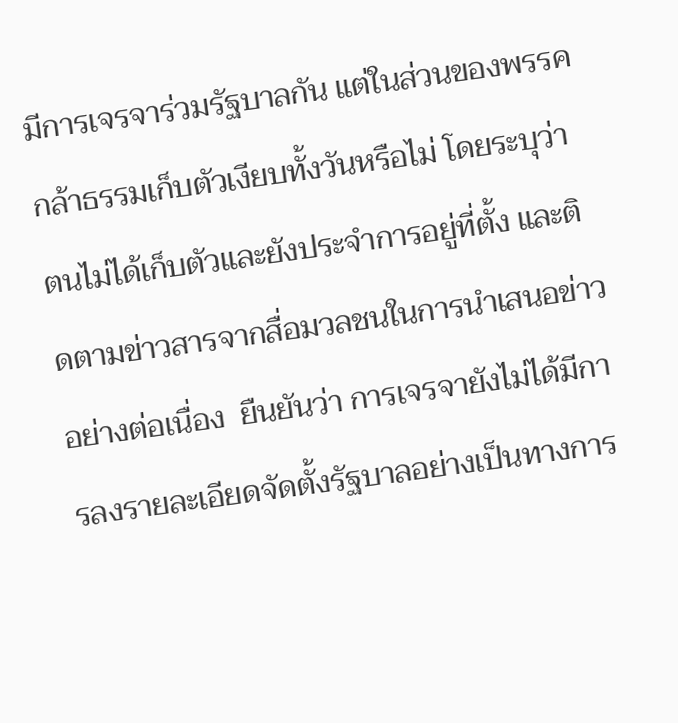มีการเจรจาร่วมรัฐบาลกัน แต่ในส่วนของพรรคกล้าธรรมเก็บตัวเงียบทั้งวันหรือไม่ โดยระบุว่าตนไม่ได้เก็บตัวและยังประจำการอยู่ที่ตั้ง และติดตามข่าวสารจากสื่อมวลชนในการนำเสนอข่าวอย่างต่อเนื่อง  ยืนยันว่า การเจรจายังไม่ได้มีการลงรายละเอียดจัดตั้งรัฐบาลอย่างเป็นทางการ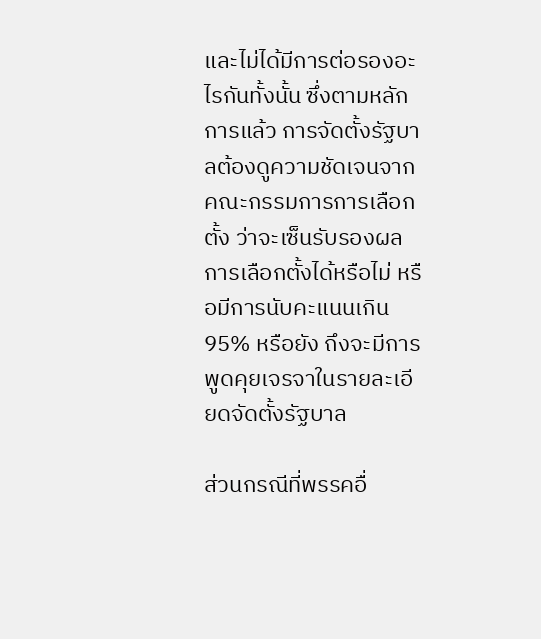และไม่ได้มีการต่อรองอะไรกันทั้งนั้น ซึ่งตามหลักการแล้ว การจัดตั้งรัฐบาลต้องดูความชัดเจนจากคณะกรรมการการเลือกตั้ง ว่าจะเซ็นรับรองผลการเลือกตั้งได้หรือไม่ หรือมีการนับคะแนนเกิน 95% หรือยัง ถึงจะมีการพูดคุยเจรจาในรายละเอียดจัดตั้งรัฐบาล

ส่วนกรณีที่พรรคอื่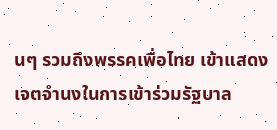นๆ รวมถึงพรรคเพื่อไทย เข้าแสดงเจตจำนงในการเข้าร่วมรัฐบาล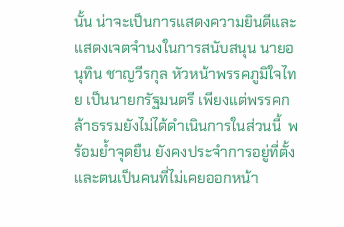นั้น น่าจะเป็นการแสดงความยินดีและแสดงเจตจำนงในการสนับสนุน นายอนุทิน ชาญวีรกุล หัวหน้าพรรคภูมิใจไทย เป็นนายกรัฐมนตรี เพียงแต่พรรคกล้าธรรมยังไม่ได้ดำเนินการในส่วนนี้  พร้อมย้ำจุดยืน ยังคงประจำการอยู่ที่ตั้ง และตนเป็นคนที่ไม่เคยออกหน้า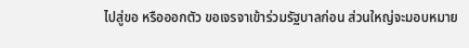ไปสู่ขอ หรือออกตัว ขอเจรจาเข้าร่วมรัฐบาลก่อน ส่วนใหญ่จะมอบหมาย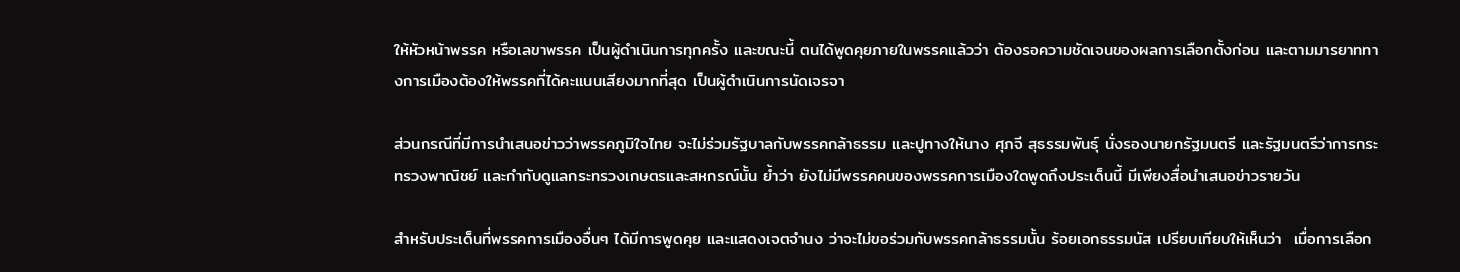ให้หัวหน้าพรรค หรือเลขาพรรค เป็นผู้ดำเนินการทุกครั้ง และขณะนี้ ตนได้พูดคุยภายในพรรคแล้วว่า ต้องรอความชัดเจนของผลการเลือกตั้งก่อน และตามมารยาททางการเมืองต้องให้พรรคที่ได้คะแนนเสียงมากที่สุด เป็นผู้ดำเนินการนัดเจรจา

ส่วนกรณีที่มีการนำเสนอข่าวว่าพรรคภูมิใจไทย จะไม่ร่วมรัฐบาลกับพรรคกล้าธรรม และปูทางให้นาง ศุภจี สุธรรมพันธุ์ นั่งรองนายกรัฐมนตรี และรัฐมนตรีว่าการกระทรวงพาณิชย์ และกำกับดูแลกระทรวงเกษตรและสหกรณ์นั้น ย้ำว่า ยังไม่มีพรรคคนของพรรคการเมืองใดพูดถึงประเด็นนี้ มีเพียงสื่อนำเสนอข่าวรายวัน

สำหรับประเด็นที่พรรคการเมืองอื่นๆ ได้มีการพูดคุย และแสดงเจตจำนง ว่าจะไม่ขอร่วมกับพรรคกล้าธรรมนั้น ร้อยเอกธรรมนัส เปรียบเทียบให้เห็นว่า  เมื่อการเลือก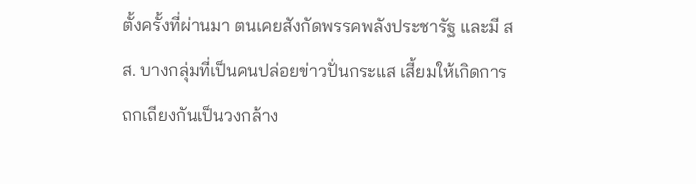ตั้งครั้งที่ผ่านมา ตนเคยสังกัดพรรคพลังประชารัฐ และมี สส. บางกลุ่มที่เป็นคนปล่อยข่าวปั่นกระแส เสี้ยมให้เกิดการถกเถียงกันเป็นวงกล้าง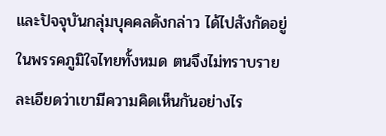และปัจจุบันกลุ่มบุคคลดังกล่าว ได้ไปสังกัดอยู่ในพรรคภูมิใจไทยทั้งหมด ตนจึงไม่ทราบรายละเอียดว่าเขามีความคิดเห็นกันอย่างไร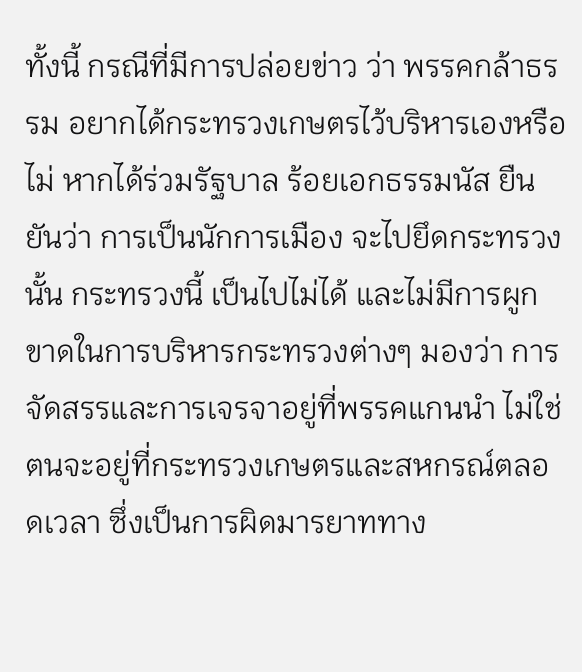ทั้งนี้ กรณีที่มีการปล่อยข่าว ว่า พรรคกล้าธรรม อยากได้กระทรวงเกษตรไว้บริหารเองหรือไม่ หากได้ร่วมรัฐบาล ร้อยเอกธรรมนัส ยืนยันว่า การเป็นนักการเมือง จะไปยึดกระทรวงนั้น กระทรวงนี้ เป็นไปไม่ได้ และไม่มีการผูกขาดในการบริหารกระทรวงต่างๆ มองว่า การจัดสรรและการเจรจาอยู่ที่พรรคแกนนำ ไม่ใช่ตนจะอยู่ที่กระทรวงเกษตรและสหกรณ์ตลอดเวลา ซึ่งเป็นการผิดมารยาททาง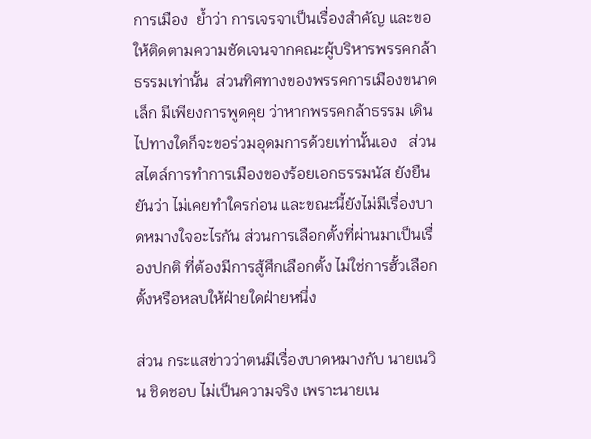การเมือง  ย้ำว่า การเจรจาเป็นเรื่องสำคัญ และขอให้ติดตามความชัดเจนจากคณะผู้บริหารพรรคกล้าธรรมเท่านั้น  ส่วนทิศทางของพรรคการเมืองขนาดเล็ก มีเพียงการพูดคุย ว่าหากพรรคกล้าธรรม เดินไปทางใดก็จะขอร่วมอุดมการด้วยเท่านั้นเอง   ส่วนสไตล์การทำการเมืองของร้อยเอกธรรมนัส ยังยืนยันว่า ไม่เคยทำใครก่อน และขณะนี้ยังไม่มีเรื่องบาดหมางใจอะไรกัน ส่วนการเลือกตั้งที่ผ่านมาเป็นเรื่องปกติ ที่ต้องมีการสู้ศึกเลือกตั้ง ไม่ใช่การฮั้วเลือกตั้งหรือหลบให้ฝ่ายใดฝ่ายหนึ่ง

ส่วน กระแสข่าวว่าตนมีเรื่องบาดหมางกับ นายเนวิน ชิดชอบ ไม่เป็นความจริง เพราะนายเน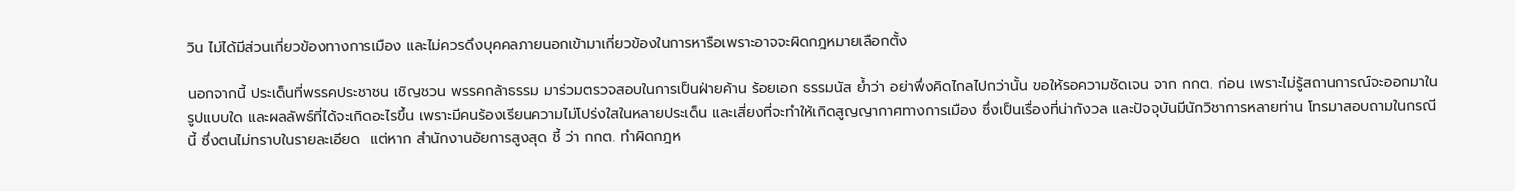วิน ไม่ได้มีส่วนเกี่ยวข้องทางการเมือง และไม่ควรดึงบุคคลภายนอกเข้ามาเกี่ยวข้องในการหารือเพราะอาจจะผิดกฎหมายเลือกตั้ง

นอกจากนี้ ประเด็นที่พรรคประชาชน เชิญชวน พรรคกล้าธรรม มาร่วมตรวจสอบในการเป็นฝ่ายค้าน ร้อยเอก ธรรมนัส ย้ำว่า อย่าพึ่งคิดไกลไปกว่านั้น ขอให้รอความชัดเจน จาก กกต. ก่อน เพราะไม่รู้สถานการณ์จะออกมาในรูปแบบใด และผลลัพธ์ที่ได้จะเกิดอะไรขึ้น เพราะมีคนร้องเรียนความไม่โปร่งใสในหลายประเด็น และเสี่ยงที่จะทำให้เกิดสูญญากาศทางการเมือง ซึ่งเป็นเรื่องที่น่ากังวล และปัจจุบันมีนักวิชาการหลายท่าน โทรมาสอบถามในกรณีนี้ ซึ่งตนไม่ทราบในรายละเอียด  แต่หาก สำนักงานอัยการสูงสุด ชี้ ว่า กกต. ทำผิดกฎห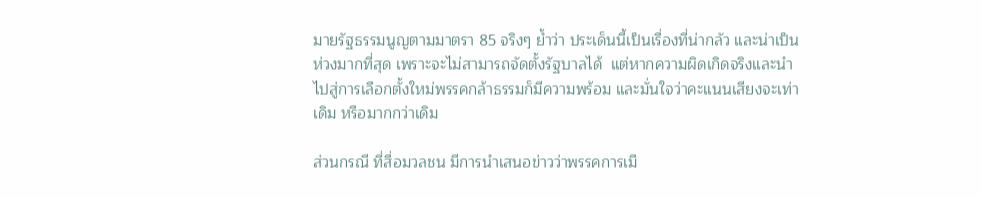มายรัฐธรรมนูญตามมาตรา 85 จริงๆ ย้ำว่า ประเด็นนี้เป็นเรื่องที่น่ากลัว และน่าเป็นห่วงมากที่สุด เพราะจะไม่สามารถจัดตั้งรัฐบาลได้  แต่หากความผิดเกิดจริงและนำไปสู่การเลือกตั้งใหม่พรรคกล้าธรรมก็มีความพร้อม และมั่นใจว่าคะแนนเสียงจะเท่าเดิม หรือมากกว่าเดิม

ส่วนกรณี ที่สื่อมวลชน มีการนำเสนอข่าวว่าพรรคการเมื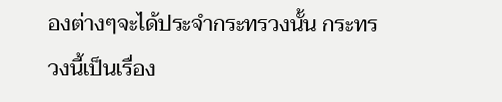องต่างๆจะได้ประจำกระทรวงนั้น กระทรวงนี้เป็นเรื่อง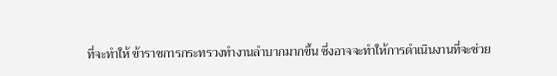ที่จะทำให้ ข้าราชการกระทรวงทำงานลำบากมากขึ้น ซึ่งอาจจะทำให้การดำเนินงานที่จะช่วย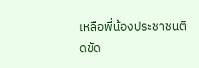เหลือพี่น้องประชาชนติดขัด